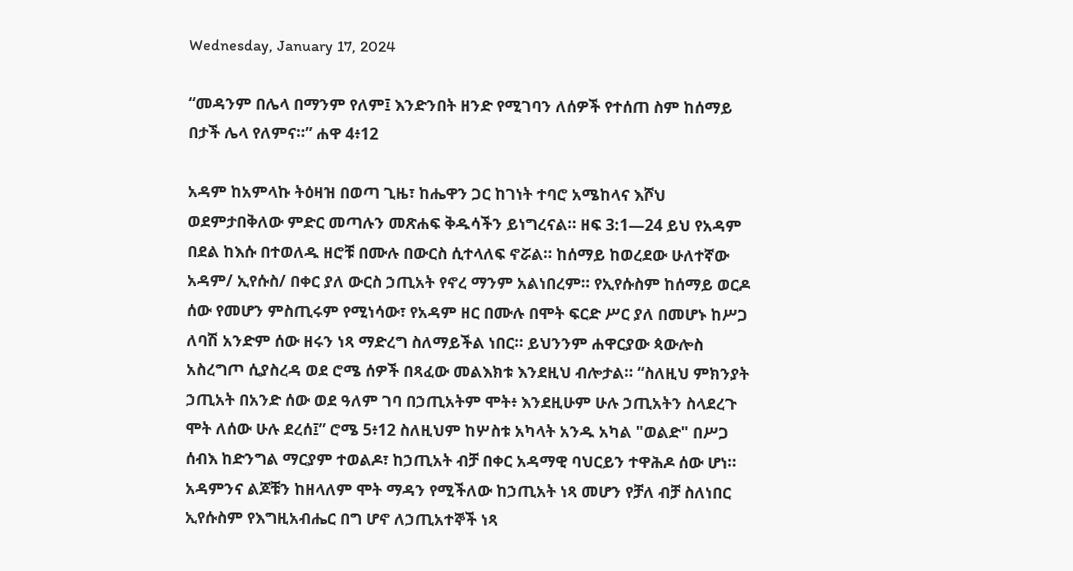Wednesday, January 17, 2024

“መዳንም በሌላ በማንም የለም፤ እንድንበት ዘንድ የሚገባን ለሰዎች የተሰጠ ስም ከሰማይ በታች ሌላ የለምና።” ሐዋ 4፥12

አዳም ከአምላኩ ትዕዛዝ በወጣ ጊዜ፣ ከሔዋን ጋር ከገነት ተባሮ አሜከላና እሾህ ወደምታበቅለው ምድር መጣሉን መጽሐፍ ቅዱሳችን ይነግረናል። ዘፍ 3:1—24 ይህ የአዳም በደል ከእሱ በተወለዱ ዘሮቹ በሙሉ በውርስ ሲተላለፍ ኖሯል። ከሰማይ ከወረደው ሁለተኛው አዳም/ ኢየሱስ/ በቀር ያለ ውርስ ኃጢአት የኖረ ማንም አልነበረም። የኢየሱስም ከሰማይ ወርዶ ሰው የመሆን ምስጢሩም የሚነሳው፣ የአዳም ዘር በሙሉ በሞት ፍርድ ሥር ያለ በመሆኑ ከሥጋ ለባሽ አንድም ሰው ዘሩን ነጻ ማድረግ ስለማይችል ነበር። ይህንንም ሐዋርያው ጳውሎስ አስረግጦ ሲያስረዳ ወደ ሮሜ ሰዎች በጻፈው መልእክቱ እንደዚህ ብሎታል። “ስለዚህ ምክንያት ኃጢአት በአንድ ሰው ወደ ዓለም ገባ በኃጢአትም ሞት፥ እንደዚሁም ሁሉ ኃጢአትን ስላደረጉ ሞት ለሰው ሁሉ ደረሰ፤” ሮሜ 5፥12 ስለዚህም ከሦስቱ አካላት አንዱ አካል "ወልድ" በሥጋ ሰብእ ከድንግል ማርያም ተወልዶ፣ ከኃጢአት ብቻ በቀር አዳማዊ ባህርይን ተዋሕዶ ሰው ሆነ። አዳምንና ልጆቹን ከዘላለም ሞት ማዳን የሚችለው ከኃጢአት ነጻ መሆን የቻለ ብቻ ስለነበር ኢየሱስም የእግዚአብሔር በግ ሆኖ ለኃጢአተኞች ነጻ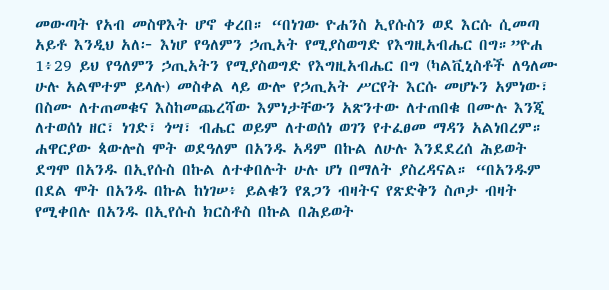መውጣት የአብ መስዋእት ሆኖ ቀረበ። “በነገው ዮሐንስ ኢየሱስን ወደ እርሱ ሲመጣ አይቶ እንዲህ አለ፦ እነሆ የዓለምን ኃጢአት የሚያስወግድ የእግዚአብሔር በግ።”ዮሐ 1፥29 ይህ የዓለምን ኃጢአትን የሚያስወግድ የእግዚአብሔር በግ (ካልቪኒስቶች ለዓለሙ ሁሉ አልሞተም ይላሉ) መስቀል ላይ ውሎ የኃጢአት ሥርየት እርሱ መሆኑን አምነው፣ በስሙ ለተጠመቁና እስከመጨረሻው እምነታቸውን አጽንተው ለተጠበቁ በሙሉ እንጂ ለተወሰነ ዘር፣ ነገድ፣ ጎሣ፣ ብሔር ወይም ለተወሰነ ወገን የተፈፀመ ማዳን አልነበረም። ሐዋርያው ጳውሎስ ሞት ወደዓለም በአንዱ አዳም በኩል ለሁሉ እንደደረሰ ሕይወት ደግሞ በአንዱ በኢየሱስ በኩል ለተቀበሉት ሁሉ ሆነ በማለት ያስረዳናል። “በአንዱም በደል ሞት በአንዱ በኩል ከነገሠ፥ ይልቁን የጸጋን ብዛትና የጽድቅን ስጦታ ብዛት የሚቀበሉ በአንዱ በኢየሱስ ክርስቶስ በኩል በሕይወት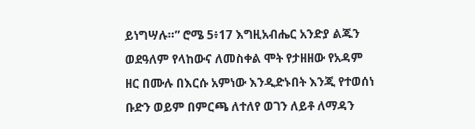ይነግሣሉ።” ሮሜ 5፥17 እግዚአብሔር አንድያ ልጁን ወደዓለም የላከውና ለመስቀል ሞት የታዘዘው የአዳም ዘር በሙሉ በእርሱ አምነው እንዲድኑበት እንጂ የተወሰነ ቡድን ወይም በምርጫ ለተለየ ወገን ለይቶ ለማዳን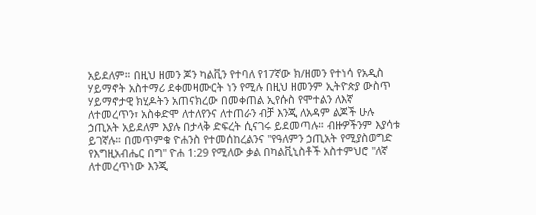አይደለም። በዚህ ዘመን ጆን ካልቪን የተባለ የ17ኛው ክ/ዘመን የተነሳ የአዲስ ሃይማኖት አስተማሪ ደቀመዛሙርት ነን የሚሉ በዚህ ዘመንም ኢትዮጵያ ውስጥ ሃይማኖታዊ ክሂዶትን አጠናክረው በመቀጠል ኢየሱስ የሞተልን ለእኛ ለተመረጥን፣ አስቀድሞ ለተለየንና ለተጠራን ብቻ እንጂ ለአዳም ልጆች ሁሉ ኃጢአት አይደለም እያሉ በታላቅ ድፍረት ሲናገሩ ይደመጣሉ። ብዙዎችንም እያሳቱ ይገኛሉ። በመጥምቁ ዮሐንስ የተመሰከረልንና "የዓለምን ኃጢአት የሚያስወግድ የእግዚአብሔር በግ" ዮሐ 1:29 የሚለው ቃል በካልቪኒስቶች አስተምህሮ "ለኛ ለተመረጥነው እንጂ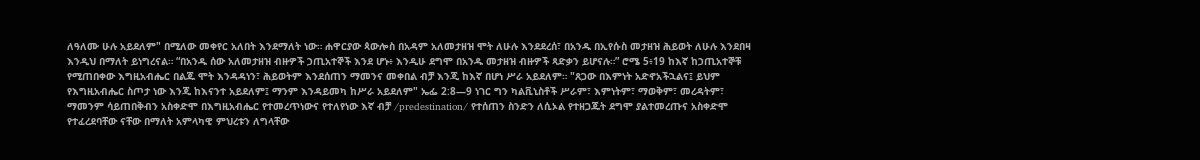ለዓለሙ ሁሉ አይደለም" በሚለው መቀየር አለበት እንደማለት ነው። ሐዋርያው ጳውሎስ በአዳም አለመታዘዝ ሞት ለሁሉ እንደደረሰ፣ በአንዱ በኢየሱስ መታዘዝ ሕይወት ለሁሉ እንደበዛ እንዲህ በማለት ይነግረናል። “በአንዱ ሰው አለመታዘዝ ብዙዎች ኃጢአተኞች እንደ ሆኑ፥ እንዲሁ ደግሞ በአንዱ መታዘዝ ብዙዎች ጻድቃን ይሆናሉ።” ሮሜ 5፥19 ከእኛ ከኃጢአተኞቹ የሚጠበቀው እግዚአብሔር በልጁ ሞት እንዳዳነን፣ ሕይወትም እንደሰጠን ማመንና መቀበል ብቻ እንጂ ከእኛ በሆነ ሥራ አይደለም። "ጸጋው በእምነት አድኖአችኋልና፤ ይህም የእግዚአብሔር ስጦታ ነው እንጂ ከእናንተ አይደለም፤ ማንም እንዳይመካ ከሥራ አይደለም" ኤፌ 2:8—9 ነገር ግን ካልቪኒስቶች ሥራም፣ እምነትም፣ ማወቅም፣ መረዳትም፣ ማመንም ሳይጠበቅብን አስቀድሞ በእግዚአብሔር የተመረጥነውና የተለየነው እኛ ብቻ /predestination/ የተሰጠን ስንድን ለሲኦል የተዘጋጁት ደግሞ ያልተመረጡና አስቀድሞ የተፈረደባቸው ናቸው በማለት አምላካዊ ምህረቱን ለግላቸው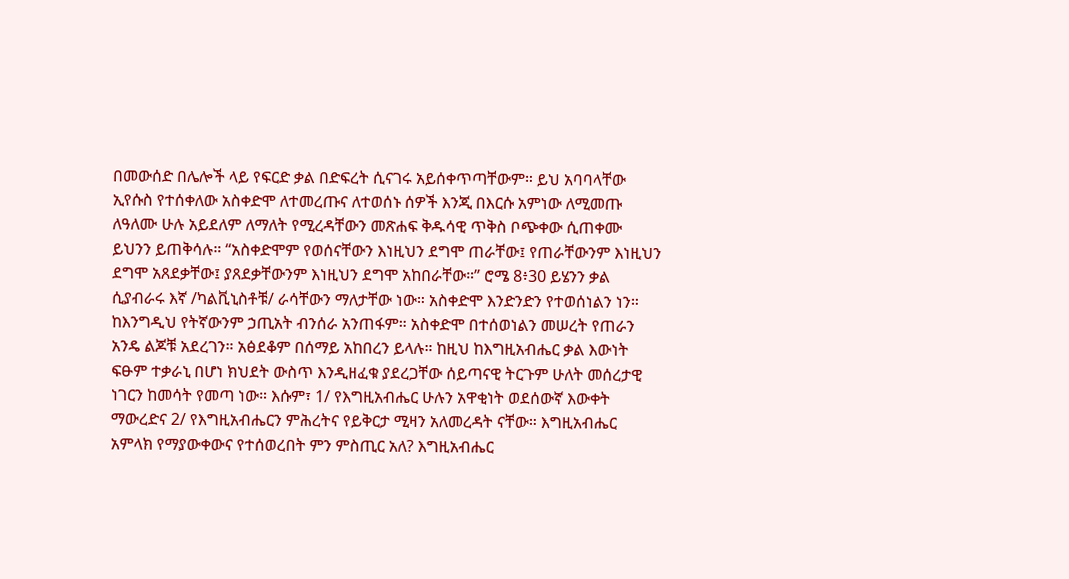በመውሰድ በሌሎች ላይ የፍርድ ቃል በድፍረት ሲናገሩ አይሰቀጥጣቸውም። ይህ አባባላቸው ኢየሱስ የተሰቀለው አስቀድሞ ለተመረጡና ለተወሰኑ ሰዎች እንጂ በእርሱ አምነው ለሚመጡ ለዓለሙ ሁሉ አይደለም ለማለት የሚረዳቸውን መጽሐፍ ቅዱሳዊ ጥቅስ ቦጭቀው ሲጠቀሙ ይህንን ይጠቅሳሉ። “አስቀድሞም የወሰናቸውን እነዚህን ደግሞ ጠራቸው፤ የጠራቸውንም እነዚህን ደግሞ አጸደቃቸው፤ ያጸደቃቸውንም እነዚህን ደግሞ አከበራቸው።” ሮሜ 8፥30 ይሄንን ቃል ሲያብራሩ እኛ /ካልቪኒስቶቹ/ ራሳቸውን ማለታቸው ነው። አስቀድሞ እንድንድን የተወሰነልን ነን። ከእንግዲህ የትኛውንም ኃጢአት ብንሰራ አንጠፋም። አስቀድሞ በተሰወነልን መሠረት የጠራን አንዴ ልጆቹ አደረገን። አፅደቆም በሰማይ አከበረን ይላሉ። ከዚህ ከእግዚአብሔር ቃል እውነት ፍፁም ተቃራኒ በሆነ ክህደት ውስጥ እንዲዘፈቁ ያደረጋቸው ሰይጣናዊ ትርጉም ሁለት መሰረታዊ ነገርን ከመሳት የመጣ ነው። እሱም፣ 1/ የእግዚአብሔር ሁሉን አዋቂነት ወደሰውኛ እውቀት ማውረድና 2/ የእግዚአብሔርን ምሕረትና የይቅርታ ሚዛን አለመረዳት ናቸው። እግዚአብሔር አምላክ የማያውቀውና የተሰወረበት ምን ምስጢር አለ? እግዚአብሔር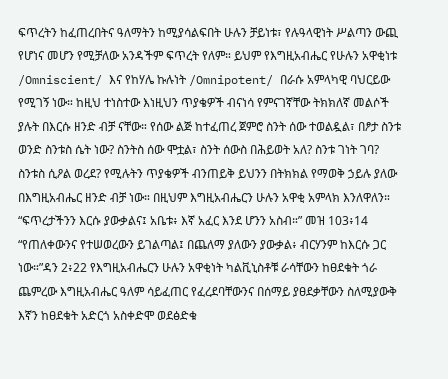ፍጥረትን ከፈጠረበትና ዓለማትን ከሚያሳልፍበት ሁሉን ቻይነቱ፣ የሉዓላዊነት ሥልጣን ውጪ የሆነና መሆን የሚቻለው አንዳችም ፍጥረት የለም። ይህም የእግዚአብሔር የሁሉን አዋቂነቱ /Omniscient/ እና የከሃሌ ኩሉነት /Omnipotent/ በራሱ አምላካዊ ባህርይው የሚገኝ ነው። ከዚህ ተነስተው እነዚህን ጥያቄዎች ብናነሳ የምናገኛቸው ትክክለኛ መልሶች ያሉት በእርሱ ዘንድ ብቻ ናቸው። የሰው ልጅ ከተፈጠረ ጀምሮ ስንት ሰው ተወልዷል፣ በፆታ ስንቱ ወንድ ስንቱስ ሴት ነው? ስንትስ ሰው ሞቷል፣ ስንት ሰውስ በሕይወት አለ? ስንቱ ገነት ገባ? ስንቱስ ሲዖል ወረደ? የሚሉትን ጥያቄዎች ብንጠይቅ ይህንን በትክክል የማወቅ ኃይሉ ያለው በእግዚአብሔር ዘንድ ብቻ ነው። በዚህም እግዚአብሔርን ሁሉን አዋቂ አምላክ እንለዋለን። “ፍጥረታችንን እርሱ ያውቃልና፤ አቤቱ፥ እኛ አፈር እንደ ሆንን አስብ።” መዝ 103፥14 “የጠለቀውንና የተሠወረውን ይገልጣል፤ በጨለማ ያለውን ያውቃል፥ ብርሃንም ከእርሱ ጋር ነው።”ዳን 2፥22 የእግዚአብሔርን ሁሉን አዋቂነት ካልቪኒስቶቹ ራሳቸውን ከፀደቁት ጎራ ጨምረው እግዚአብሔር ዓለም ሳይፈጠር የፈረደባቸውንና በሰማይ ያፀደቃቸውን ስለሚያውቅ እኛን ከፀደቁት አድርጎ አስቀድሞ ወደፅድቁ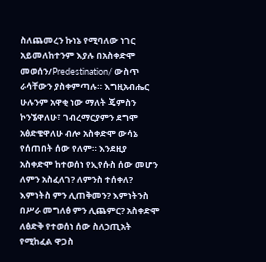ስለጨመረን ኩነኔ የሚባለው ነገር አይመለከተንም እያሉ በአስቀድሞ መወሰን/Predestination/ ውስጥ ራሳቸውን ያስቀምጣሉ። እግዚአብሔር ሁሉንም አዋቂ ነው ማለት ጄምስን ኮንኜዋለሁ፣ ገብረማርያምን ደግሞ አፅድቄዋለሁ ብሎ አስቀድሞ ውሳኔ የሰጠበት ሰው የለም። እንደዚያ አስቀድሞ ከተወሰነ የኢየሱስ ሰው መሆን ለምን አስፈለገ? ለምንስ ተሰቀለ? እምነትስ ምን ሊጠቅመን? እምነትንስ በሥራ መግለፅ ምን ሊጨምር? አስቀድሞ ለፅድቅ የተወሰነ ሰው ስለኃጢአት የሚከፈል ዋጋስ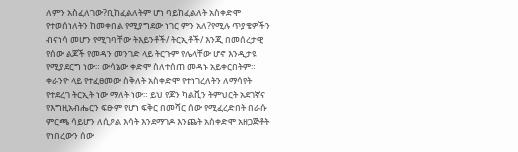ለምን አስፈለገው?ቢከፈልለትም ሆነ ባይከፈልለት አስቀድሞ የተወሰነለትን ከመቀበል የሚያግደው ነገር ምን አለ?የሚሉ ጥያቄዎችን ብናነሳ መሆን የሚገባቸው ትእይንቶች/ ትርኢቶች/ እንጂ በመሰረታዊ የሰው ልጆች የመዳን መንገድ ላይ ትርጉም የሌላቸው ሆኖ እንዲታዩ የሚያደርግ ነው። ውሳኔው ቀድሞ ስለተሰጠ መዳኑ አይቀርበትም። ቀራንዮ ላይ የተፈፀመው ስቅለት አስቀድሞ የተነገረለትን ለማሳየት የተደረገ ትርኢት ነው ማለት ነው። ይህ የጆን ካልቪን ትምህርት አደገኛና የእግዚአብሔርን ፍፁም የሆነ ፍቅር በመሻር ሰው የሚፈረድበት በራሱ ምርጫ ሳይሆን ለሲዖል እሳት እንደማገዶ እንጨት አስቀድሞ አዘጋጅቶት የነበረውን ሰው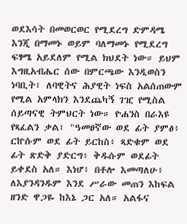ወደእሳት በመወርወር የሚደረግ ድምዳሜ እንጂ በማመኑ ወይም ባለማመኑ የሚደረግ ፍፃሜ አይደለም የሚል ክህደት ነው። ይህም እግዚአብሔር ሰው በምርጫው እንዲወስን ነባቢት፣ ለባዊትና ሕያዊት ነፍስ አልሰጠውም የሚል አምላክን እንደጨካኝ ገዢ የሚስል ሰይጣናዊ ትምህርት ነው። ዮሐንስ በራእዩ የጻፈልን ቃል፣ "ዓመፀኛው ወደ ፊት ያምፅ፥ ርኵሱም ወደ ፊት ይርከስ፥ ጻድቁም ወደ ፊት ጽድቅ ያድርግ፥ ቅዱሱም ወደፊት ይቀደስ አለ። እነሆ፥ በቶሎ እመጣለሁ፥ ለእያንዳንዱም እንደ ሥራው መጠን እከፍል ዘንድ ዋጋዬ ከእኔ ጋር አለ። አልፋና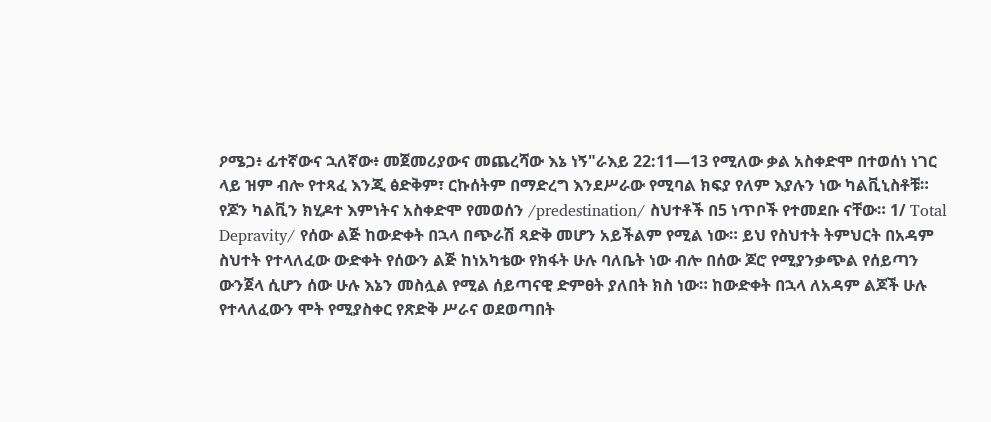ዖሜጋ፥ ፊተኛውና ኋለኛው፥ መጀመሪያውና መጨረሻው እኔ ነኝ"ራእይ 22:11—13 የሚለው ቃል አስቀድሞ በተወሰነ ነገር ላይ ዝም ብሎ የተጻፈ እንጂ ፅድቅም፣ ርኩሰትም በማድረግ እንደሥራው የሚባል ክፍያ የለም እያሉን ነው ካልቪኒስቶቹ። የጆን ካልቪን ክሂዶተ እምነትና አስቀድሞ የመወሰን /predestination/ ስህተቶች በ5 ነጥቦች የተመደቡ ናቸው። 1/ Total Depravity/ የሰው ልጅ ከውድቀት በኋላ በጭራሽ ጻድቅ መሆን አይችልም የሚል ነው። ይህ የስህተት ትምህርት በአዳም ስህተት የተላለፈው ውድቀት የሰውን ልጅ ከነአካቴው የክፋት ሁሉ ባለቤት ነው ብሎ በሰው ጆሮ የሚያንቃጭል የሰይጣን ውንጀላ ሲሆን ሰው ሁሉ እኔን መስሏል የሚል ሰይጣናዊ ድምፀት ያለበት ክስ ነው። ከውድቀት በኋላ ለአዳም ልጆች ሁሉ የተላለፈውን ሞት የሚያስቀር የጽድቅ ሥራና ወደወጣበት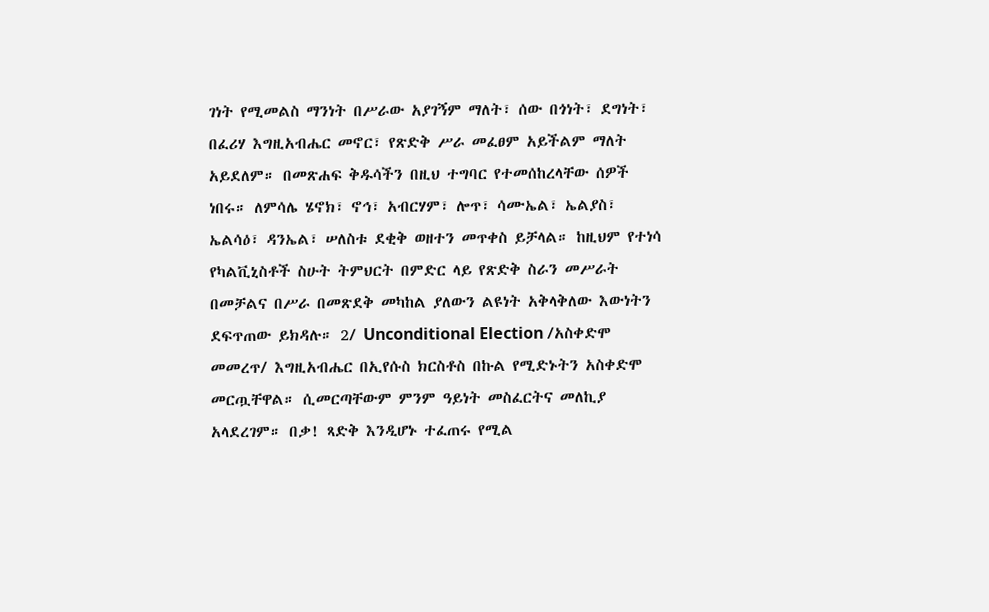ገነት የሚመልስ ማንነት በሥራው አያገኝም ማለት፣ ሰው በጎነት፣ ደግነት፣ በፈሪሃ እግዚአብሔር መኖር፣ የጽድቅ ሥራ መፈፀም አይችልም ማለት አይደለም። በመጽሐፍ ቅዱሳችን በዚህ ተግባር የተመሰከረላቸው ሰዎች ነበሩ። ለምሳሌ ሄኖክ፣ ኖኅ፣ አብርሃም፣ ሎጥ፣ ሳሙኤል፣ ኤልያስ፣ ኤልሳዕ፣ ዳንኤል፣ ሠለስቱ ደቂቅ ወዘተን መጥቀስ ይቻላል። ከዚህም የተነሳ የካልቪኒስቶች ስሁት ትምህርት በምድር ላይ የጽድቅ ስራን መሥራት በመቻልና በሥራ በመጽደቅ መካከል ያለውን ልዩነት አቅላቅለው እውነትን ደፍጥጠው ይክዳሉ። 2/ Unconditional Election /አስቀድሞ መመረጥ/ እግዚአብሔር በኢየሱስ ክርስቶስ በኩል የሚድኑትን አስቀድሞ መርጧቸዋል። ሲመርጣቸውም ምንም ዓይነት መስፈርትና መለኪያ አላደረገም። በቃ! ጻድቅ እንዲሆኑ ተፈጠሩ የሚል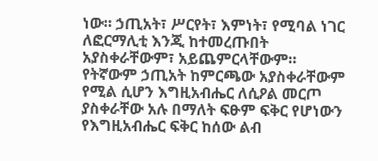ነው። ኃጢአት፣ ሥርየት፣ እምነት፣ የሚባል ነገር ለፎርማሊቲ እንጂ ከተመረጡበት አያስቀራቸውም፣ አይጨምርላቸውም። የትኛውም ኃጢአት ከምርጫው አያስቀራቸውም የሚል ሲሆን እግዚአብሔር ለሲዖል መርጦ ያስቀራቸው አሉ በማለት ፍፁም ፍቅር የሆነውን የእግዚአብሔር ፍቅር ከሰው ልብ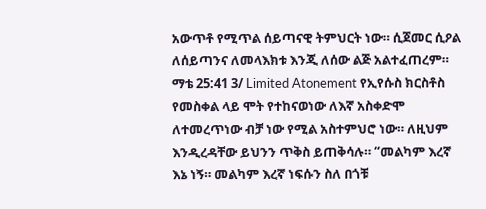አውጥቶ የሚጥል ሰይጣናዊ ትምህርት ነው። ሲጀመር ሲዖል ለሰይጣንና ለመላእክቱ እንጂ ለሰው ልጅ አልተፈጠረም። ማቴ 25:41 3/ Limited Atonement የኢየሱስ ክርስቶስ የመስቀል ላይ ሞት የተከናወነው ለእኛ አስቀድሞ ለተመረጥነው ብቻ ነው የሚል አስተምህሮ ነው። ለዚህም እንዲረዳቸው ይህንን ጥቅስ ይጠቅሳሉ። “መልካም እረኛ እኔ ነኝ። መልካም እረኛ ነፍሱን ስለ በጎቹ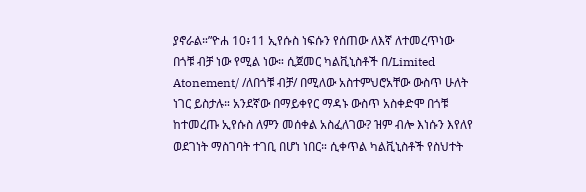ያኖራል።”ዮሐ 10፥11 ኢየሱስ ነፍሱን የሰጠው ለእኛ ለተመረጥነው በጎቹ ብቻ ነው የሚል ነው። ሲጀመር ካልቪኒስቶች በ/Limited Atonement/ /ለበጎቹ ብቻ/ በሚለው አስተምህሮአቸው ውስጥ ሁለት ነገር ይስታሉ። አንደኛው በማይቀየር ማዳኑ ውስጥ አስቀድሞ በጎቹ ከተመረጡ ኢየሱስ ለምን መሰቀል አስፈለገው? ዝም ብሎ እነሱን እየለየ ወደገነት ማስገባት ተገቢ በሆነ ነበር። ሲቀጥል ካልቪኒስቶች የስህተት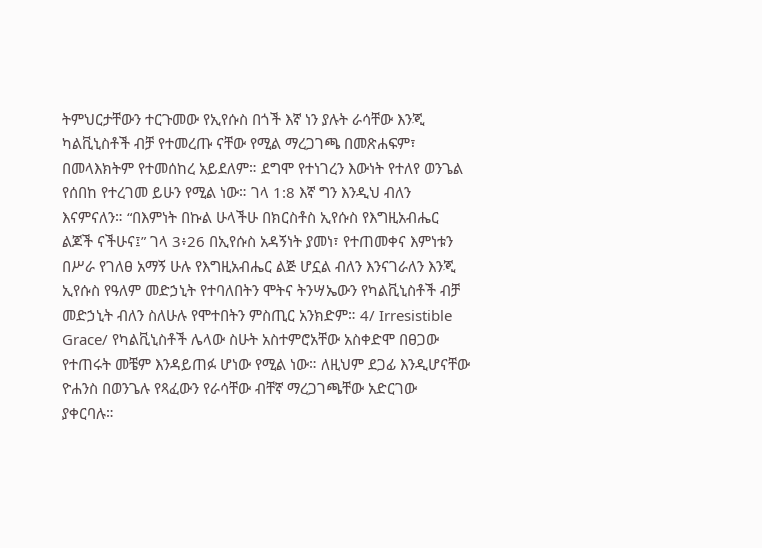ትምህርታቸውን ተርጉመው የኢየሱስ በጎች እኛ ነን ያሉት ራሳቸው እንጂ ካልቪኒስቶች ብቻ የተመረጡ ናቸው የሚል ማረጋገጫ በመጽሐፍም፣ በመላእክትም የተመሰከረ አይደለም። ደግሞ የተነገረን እውነት የተለየ ወንጌል የሰበከ የተረገመ ይሁን የሚል ነው። ገላ 1:8 እኛ ግን እንዲህ ብለን እናምናለን። “በእምነት በኩል ሁላችሁ በክርስቶስ ኢየሱስ የእግዚአብሔር ልጆች ናችሁና፤” ገላ 3፥26 በኢየሱስ አዳኝነት ያመነ፣ የተጠመቀና እምነቱን በሥራ የገለፀ አማኝ ሁሉ የእግዚአብሔር ልጅ ሆኗል ብለን እንናገራለን እንጂ ኢየሱስ የዓለም መድኃኒት የተባለበትን ሞትና ትንሣኤውን የካልቪኒስቶች ብቻ መድኃኒት ብለን ስለሁሉ የሞተበትን ምስጢር አንክድም። 4/ Irresistible Grace/ የካልቪኒስቶች ሌላው ስሁት አስተምሮአቸው አስቀድሞ በፀጋው የተጠሩት መቼም እንዳይጠፉ ሆነው የሚል ነው። ለዚህም ደጋፊ እንዲሆናቸው ዮሐንስ በወንጌሉ የጻፈውን የራሳቸው ብቸኛ ማረጋገጫቸው አድርገው ያቀርባሉ።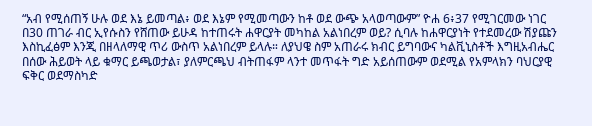“አብ የሚሰጠኝ ሁሉ ወደ እኔ ይመጣል፥ ወደ እኔም የሚመጣውን ከቶ ወደ ውጭ አላወጣውም” ዮሐ 6፥37 የሚገርመው ነገር በ30 ጠገራ ብር ኢየሱስን የሸጠው ይሁዳ ከተጠሩት ሐዋርያት መካከል አልነበረም ወይ? ሲባሉ ከሐዋርያነት የተደመረው ሽያጩን እስኪፈፅም እንጂ በዘላለማዊ ጥሪ ውስጥ አልነበረም ይላሉ። ለያህዌ ስም አጠራሩ ክብር ይግባውና ካልቪኒስቶች እግዚአብሔር በሰው ሕይወት ላይ ቁማር ይጫወታል፣ ያለምርጫህ ብትጠፋም ላንተ መጥፋት ግድ አይሰጠውም ወደሚል የአምላክን ባህርያዊ ፍቅር ወደማስካድ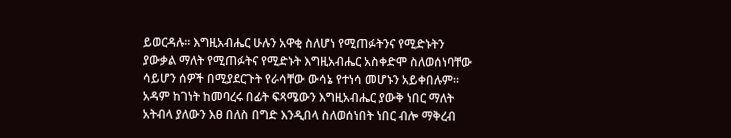ይወርዳሉ። እግዚአብሔር ሁሉን አዋቂ ስለሆነ የሚጠፉትንና የሚድኑትን ያውቃል ማለት የሚጠፉትና የሚድኑት እግዚአብሔር አስቀድሞ ስለወሰነባቸው ሳይሆን ሰዎች በሚያደርጉት የራሳቸው ውሳኔ የተነሳ መሆኑን አይቀበሉም። አዳም ከገነት ከመባረሩ በፊት ፍጻሜውን እግዚአብሔር ያውቅ ነበር ማለት አትብላ ያለውን እፀ በለስ በግድ እንዲበላ ስለወሰነበት ነበር ብሎ ማቅረብ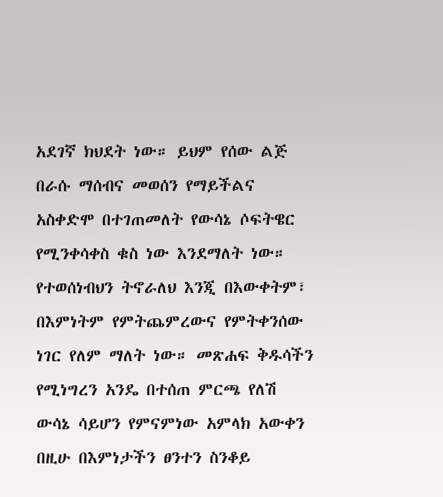አደገኛ ክህደት ነው። ይህም የሰው ልጅ በራሱ ማሰብና መወሰን የማይችልና አስቀድሞ በተገጠመለት የውሳኔ ሶፍትዌር የሚንቀሳቀስ ቁስ ነው እንደማለት ነው። የተወሰነብህን ትኖራለህ እንጂ በእውቀትም፣ በእምነትም የምትጨምረውና የምትቀንሰው ነገር የለም ማለት ነው። መጽሐፍ ቅዱሳችን የሚነግረን አንዴ በተሰጠ ምርጫ የለሽ ውሳኔ ሳይሆን የምናምነው አምላክ አውቀን በዚሁ በእምነታችን ፀንተን ስንቆይ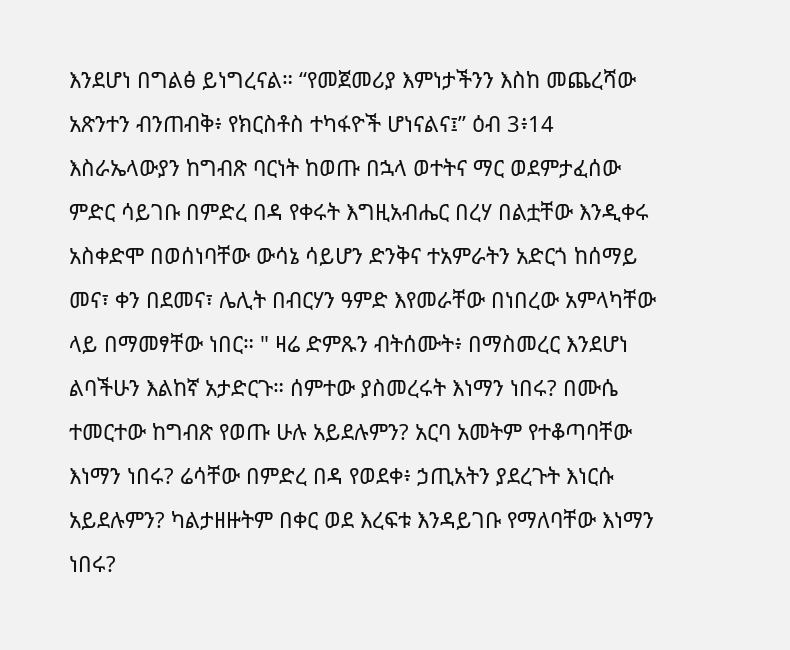እንደሆነ በግልፅ ይነግረናል። “የመጀመሪያ እምነታችንን እስከ መጨረሻው አጽንተን ብንጠብቅ፥ የክርስቶስ ተካፋዮች ሆነናልና፤” ዕብ 3፥14 እስራኤላውያን ከግብጽ ባርነት ከወጡ በኋላ ወተትና ማር ወደምታፈሰው ምድር ሳይገቡ በምድረ በዳ የቀሩት እግዚአብሔር በረሃ በልቷቸው እንዲቀሩ አስቀድሞ በወሰነባቸው ውሳኔ ሳይሆን ድንቅና ተአምራትን አድርጎ ከሰማይ መና፣ ቀን በደመና፣ ሌሊት በብርሃን ዓምድ እየመራቸው በነበረው አምላካቸው ላይ በማመፃቸው ነበር። " ዛሬ ድምጹን ብትሰሙት፥ በማስመረር እንደሆነ ልባችሁን እልከኛ አታድርጉ። ሰምተው ያስመረሩት እነማን ነበሩ? በሙሴ ተመርተው ከግብጽ የወጡ ሁሉ አይደሉምን? አርባ አመትም የተቆጣባቸው እነማን ነበሩ? ሬሳቸው በምድረ በዳ የወደቀ፥ ኃጢአትን ያደረጉት እነርሱ አይደሉምን? ካልታዘዙትም በቀር ወደ እረፍቱ እንዳይገቡ የማለባቸው እነማን ነበሩ?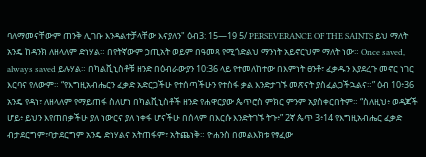ባለማመናቸውም ጠንቅ ሊገቡ እንዳልተቻላቸው እናያለን" ዕብ3: 15—19 5/ PERSEVERANCE OF THE SAINTS ይህ ማለት አንዴ ከዳንክ ለዘላለም ድነሃል። በየትኛውም ኃጢአት ወይም በዓመጻ የሚጎድልህ ማንነት አይኖርህም ማለት ነው። Once saved, always saved ይሉሃል። በካልቪኒስቶቹ ዘንድ በዕብራውያን 10:36 ላይ የተመለከተው በእምነት ፀንቶ፣ ፈቃዱን እያደረጉ መኖር ነገር እርባና የለውም። “የእግዚአብሔርን ፈቃድ አድርጋችሁ የተሰጣችሁን የተስፋ ቃል እንድታገኙ መጽናት ያስፈልጋችኋልና።” ዕብ 10፥36 አንዴ የዳነ፣ ለዘላለም የማይጠፋ ስለሆነ በካልቪኒስቶች ዘንድ የሐዋርያው ጴጥሮስ ምክር ምንም አያስቀርበትም። “ስለዚህ፥ ወዳጆች ሆይ፥ ይህን እየጠበቃችሁ ያለ ነውርና ያለ ነቀፋ ሆናችሁ በሰላም በእርሱ እንድትገኙ ትጉ፥” 2ኛ ጴጥ 3፥14 የእግዚአብሔር ፈቃድ ብታደርግም፣ባታደርግም አንዴ ድነሃልና አትጠፋም፣ አትጨነቅ። ዮሐንስ በመልእክቱ የፃፈው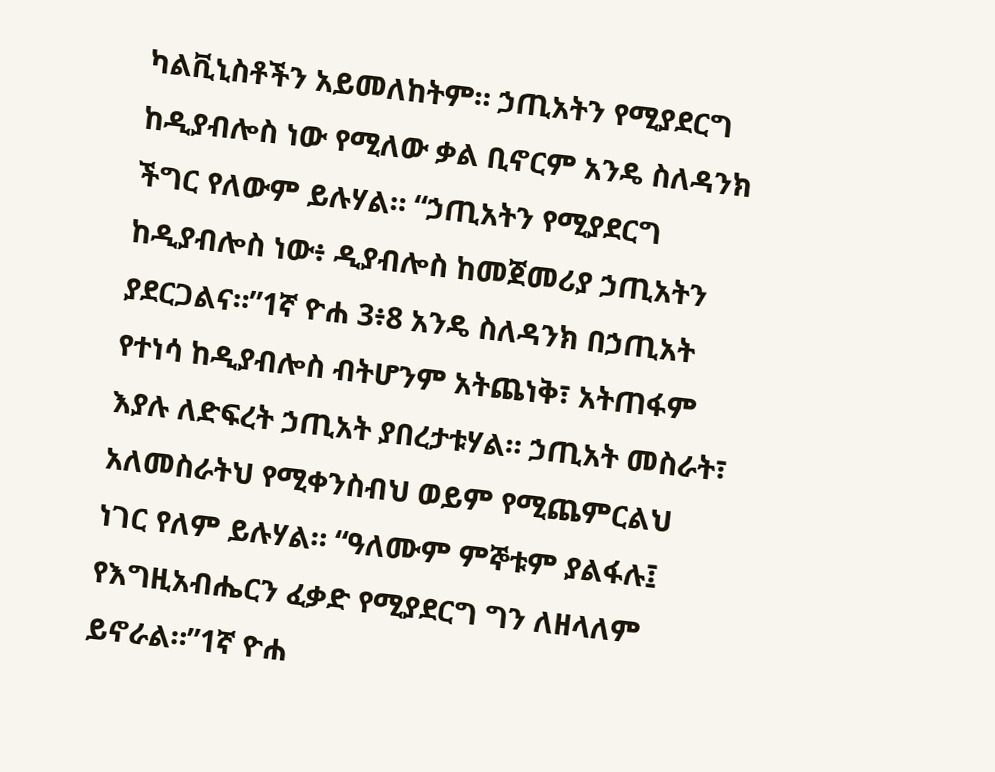ካልቪኒስቶችን አይመለከትም። ኃጢአትን የሚያደርግ ከዲያብሎስ ነው የሚለው ቃል ቢኖርም አንዴ ስለዳንክ ችግር የለውም ይሉሃል። “ኃጢአትን የሚያደርግ ከዲያብሎስ ነው፥ ዲያብሎስ ከመጀመሪያ ኃጢአትን ያደርጋልና።”1ኛ ዮሐ 3፥8 አንዴ ስለዳንክ በኃጢአት የተነሳ ከዲያብሎስ ብትሆንም አትጨነቅ፣ አትጠፋም እያሉ ለድፍረት ኃጢአት ያበረታቱሃል። ኃጢአት መስራት፣ አለመስራትህ የሚቀንስብህ ወይም የሚጨምርልህ ነገር የለም ይሉሃል። “ዓለሙም ምኞቱም ያልፋሉ፤ የእግዚአብሔርን ፈቃድ የሚያደርግ ግን ለዘላለም ይኖራል።”1ኛ ዮሐ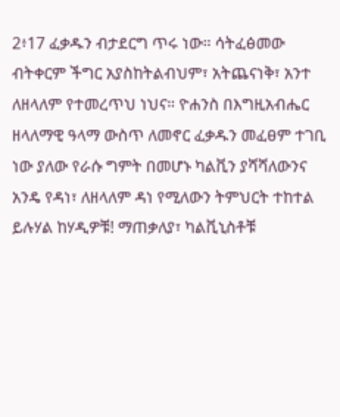2፥17 ፈቃዱን ብታደርግ ጥሩ ነው። ሳትፈፅመው ብትቀርም ችግር አያስከትልብህም፣ አትጨናነቅ፣ አንተ ለዘላለም የተመረጥህ ነህና። ዮሐንስ በእግዚአብሔር ዘላለማዊ ዓላማ ውስጥ ለመኖር ፈቃዱን መፈፀም ተገቢ ነው ያለው የራሱ ግምት በመሆኑ ካልቪን ያሻሻለውንና አንዴ የዳነ፣ ለዘላለም ዳነ የሚለውን ትምህርት ተከተል ይሉሃል ከሃዲዎቹ! ማጠቃለያ፣ ካልቪኒስቶቹ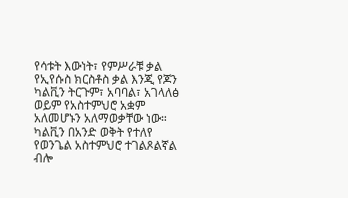የሳቱት እውነት፣ የምሥራቹ ቃል የኢየሱስ ክርስቶስ ቃል እንጂ የጆን ካልቪን ትርጉም፣ አባባል፣ አገላለፅ ወይም የአስተምህሮ አቋም አለመሆኑን አለማወቃቸው ነው። ካልቪን በአንድ ወቅት የተለየ የወንጌል አስተምህሮ ተገልጾልኛል ብሎ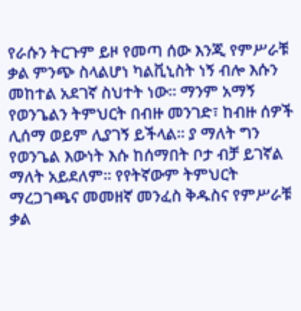የራሱን ትርጉም ይዞ የመጣ ሰው እንጂ የምሥራቹ ቃል ምንጭ ስላልሆነ ካልቪኒስት ነኝ ብሎ እሱን መከተል አደገኛ ስህተት ነው። ማንም አማኝ የወንጌልን ትምህርት በብዙ መንገድ፣ ከብዙ ሰዎች ሊሰማ ወይም ሊያገኝ ይችላል። ያ ማለት ግን የወንጌል እውነት እሱ ከሰማበት ቦታ ብቻ ይገኛል ማለት አይደለም። የየትኛውም ትምህርት ማረጋገጫና መመዘኛ መንፈስ ቅዱስና የምሥራቹ ቃል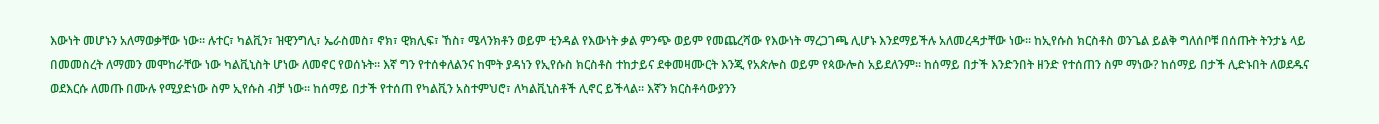እውነት መሆኑን አለማወቃቸው ነው። ሉተር፣ ካልቪን፣ ዝዊንግሊ፣ ኤራስመስ፣ ኖክ፣ ዊክሊፍ፣ ኸስ፣ ሜላንክቶን ወይም ቲንዳል የእውነት ቃል ምንጭ ወይም የመጨረሻው የእውነት ማረጋገጫ ሊሆኑ እንደማይችሉ አለመረዳታቸው ነው። ከኢየሱስ ክርስቶስ ወንጌል ይልቅ ግለሰቦቹ በሰጡት ትንታኔ ላይ በመመስረት ለማመን መሞከራቸው ነው ካልቪኒስት ሆነው ለመኖር የወሰኑት። እኛ ግን የተሰቀለልንና ከሞት ያዳነን የኢየሱስ ክርስቶስ ተከታይና ደቀመዛሙርት እንጂ የአጵሎስ ወይም የጳውሎስ አይደለንም። ከሰማይ በታች እንድንበት ዘንድ የተሰጠን ስም ማነው? ከሰማይ በታች ሊድኑበት ለወደዱና ወደእርሱ ለመጡ በሙሉ የሚያድነው ስም ኢየሱስ ብቻ ነው። ከሰማይ በታች የተሰጠ የካልቪን አስተምህሮ፣ ለካልቪኒስቶች ሊኖር ይችላል። እኛን ክርስቶሳውያንን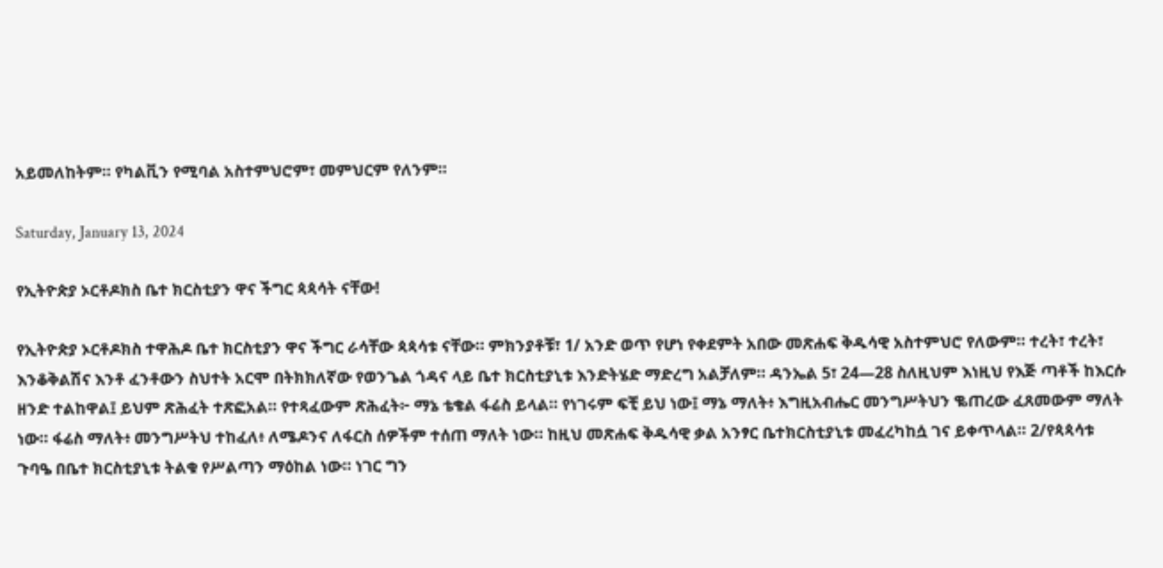አይመለከትም። የካልቪን የሚባል አስተምህሮም፣ መምህርም የለንም።

Saturday, January 13, 2024

የኢትዮጵያ ኦርቶዶክስ ቤተ ክርስቲያን ዋና ችግር ጳጳሳት ናቸው!

የኢትዮጵያ ኦርቶዶክስ ተዋሕዶ ቤተ ክርስቲያን ዋና ችግር ራሳቸው ጳጳሳቱ ናቸው። ምክንያቶቹ፣ 1/ አንድ ወጥ የሆነ የቀደምት አበው መጽሐፍ ቅዱሳዊ አስተምህሮ የለውም። ተረት፣ ተረት፣ እንቆቅልሽና እንቶ ፈንቶውን ስህተት አርሞ በትክክለኛው የወንጌል ጎዳና ላይ ቤተ ክርስቲያኒቱ እንድትሄድ ማድረግ አልቻለም። ዳንኤል 5፣ 24—28 ስለዚህም እነዚህ የእጅ ጣቶች ከእርሱ ዘንድ ተልከዋል፤ ይህም ጽሕፈት ተጽፎአል። የተጻፈውም ጽሕፈት፦ ማኔ ቴቄል ፋሬስ ይላል። የነገሩም ፍቺ ይህ ነው፤ ማኔ ማለት፥ እግዚአብሔር መንግሥትህን ቈጠረው ፈጸመውም ማለት ነው። ፋሬስ ማለት፥ መንግሥትህ ተከፈለ፥ ለሜዶንና ለፋርስ ሰዎችም ተሰጠ ማለት ነው። ከዚህ መጽሐፍ ቅዱሳዊ ቃል አንፃር ቤተክርስቲያኒቱ መፈረካከሷ ገና ይቀጥላል። 2/የጳጳሳቱ ጉባዔ በቤተ ክርስቲያኒቱ ትልቁ የሥልጣን ማዕከል ነው። ነገር ግን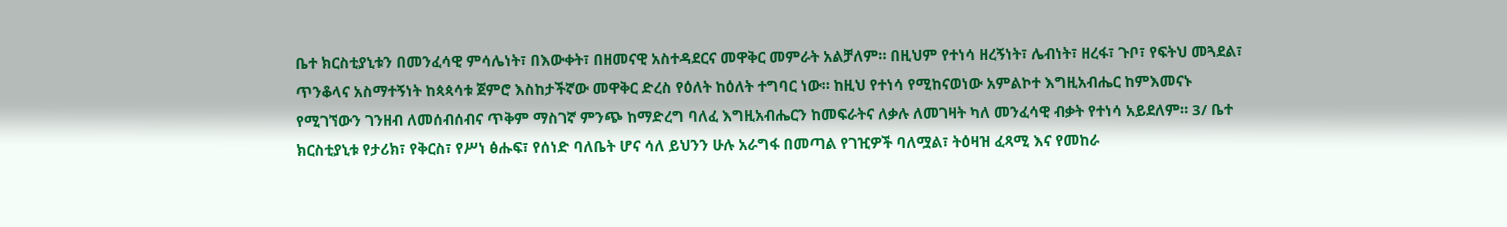ቤተ ክርስቲያኒቱን በመንፈሳዊ ምሳሌነት፣ በእውቀት፣ በዘመናዊ አስተዳደርና መዋቅር መምራት አልቻለም። በዚህም የተነሳ ዘረኝነት፣ ሌብነት፣ ዘረፋ፣ ጉቦ፣ የፍትህ መጓደል፣ ጥንቆላና አስማተኝነት ከጳጳሳቱ ጀምሮ እስከታችኛው መዋቅር ድረስ የዕለት ከዕለት ተግባር ነው። ከዚህ የተነሳ የሚከናወነው አምልኮተ እግዚአብሔር ከምእመናኑ የሚገኘውን ገንዘብ ለመሰብሰብና ጥቅም ማስገኛ ምንጭ ከማድረግ ባለፈ እግዚአብሔርን ከመፍራትና ለቃሉ ለመገዛት ካለ መንፈሳዊ ብቃት የተነሳ አይደለም። 3/ ቤተ ክርስቲያኒቱ የታሪክ፣ የቅርስ፣ የሥነ ፅሑፍ፣ የሰነድ ባለቤት ሆና ሳለ ይህንን ሁሉ አራግፋ በመጣል የገዢዎች ባለሟል፣ ትዕዛዝ ፈጻሚ እና የመከራ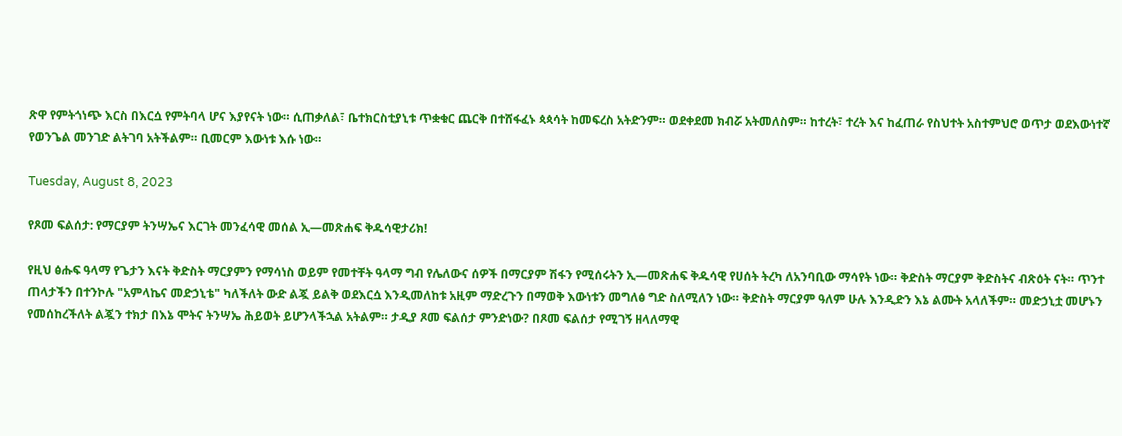ጽዋ የምትጎነጭ እርስ በእርሷ የምትባላ ሆና እያየናት ነው። ሲጠቃለል፣ ቤተክርስቲያኒቱ ጥቋቁር ጨርቅ በተሸፋፈኑ ጳጳሳት ከመፍረስ አትድንም። ወደቀደመ ክብሯ አትመለስም። ከተረት፣ ተረት እና ከፈጠራ የስህተት አስተምህሮ ወጥታ ወደእውነተኛ የወንጌል መንገድ ልትገባ አትችልም። ቢመርም እውነቱ እሱ ነው።

Tuesday, August 8, 2023

የጾመ ፍልሰታ: የማርያም ትንሣኤና እርገት መንፈሳዊ መሰል ኢ—መጽሐፍ ቅዱሳዊታሪክ!

የዚህ ፅሑፍ ዓላማ የጌታን እናት ቅድስት ማርያምን የማሳነስ ወይም የመተቸት ዓላማ ግብ የሌለውና ሰዎች በማርያም ሽፋን የሚሰሩትን ኢ—መጽሐፍ ቅዱሳዊ የሀሰት ትረካ ለአንባቢው ማሳየት ነው። ቅድስት ማርያም ቅድስትና ብጽዕት ናት። ጥንተ ጠላታችን በተንኮሉ "አምላኬና መድኃኒቴ" ካለችለት ውድ ልጇ ይልቅ ወደእርሷ እንዲመለከቱ አዚም ማድረጉን በማወቅ እውነቱን መግለፅ ግድ ስለሚለን ነው። ቅድስት ማርያም ዓለም ሁሉ እንዲድን እኔ ልሙት አላለችም። መድኃኒቷ መሆኑን የመሰከረችለት ልጇን ተክታ በእኔ ሞትና ትንሣኤ ሕይወት ይሆንላችኋል አትልም። ታዲያ ጾመ ፍልሰታ ምንድነው? በጾመ ፍልሰታ የሚገኝ ዘላለማዊ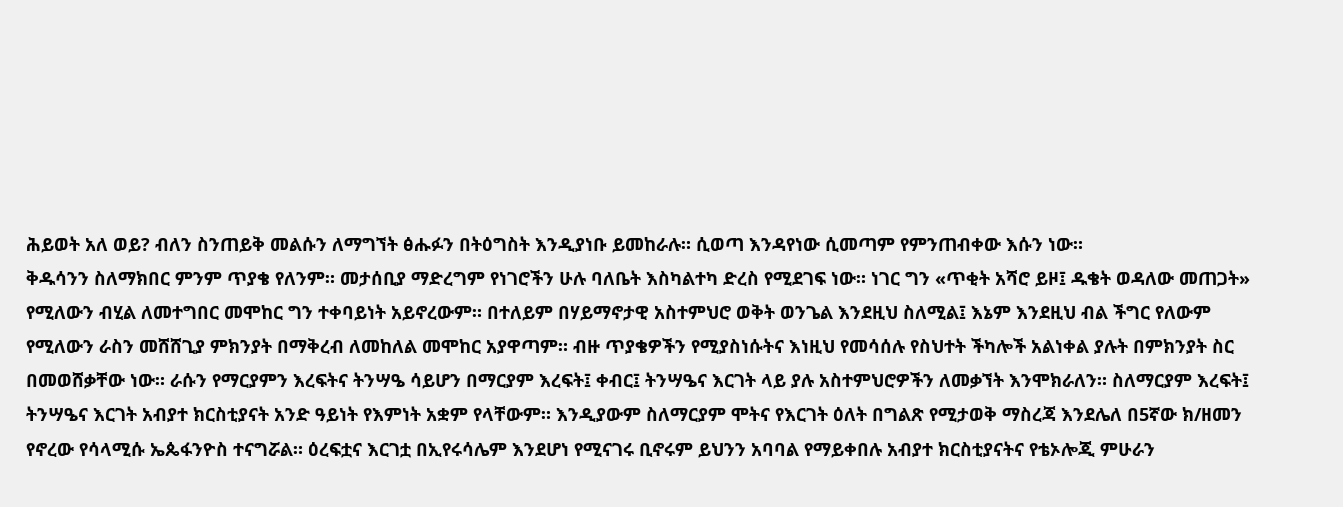ሕይወት አለ ወይ? ብለን ስንጠይቅ መልሱን ለማግኘት ፅሑፉን በትዕግስት እንዲያነቡ ይመከራሉ። ሲወጣ እንዳየነው ሲመጣም የምንጠብቀው እሱን ነው።
ቅዱሳንን ስለማክበር ምንም ጥያቄ የለንም። መታሰቢያ ማድረግም የነገሮችን ሁሉ ባለቤት እስካልተካ ድረስ የሚደገፍ ነው። ነገር ግን «ጥቂት አሻሮ ይዞ፤ ዱቄት ወዳለው መጠጋት» የሚለውን ብሂል ለመተግበር መሞከር ግን ተቀባይነት አይኖረውም። በተለይም በሃይማኖታዊ አስተምህሮ ወቅት ወንጌል እንደዚህ ስለሚል፤ እኔም እንደዚህ ብል ችግር የለውም የሚለውን ራስን መሸሸጊያ ምክንያት በማቅረብ ለመከለል መሞከር አያዋጣም። ብዙ ጥያቄዎችን የሚያስነሱትና እነዚህ የመሳሰሉ የስህተት ችካሎች አልነቀል ያሉት በምክንያት ስር በመወሸቃቸው ነው። ራሱን የማርያምን እረፍትና ትንሣዔ ሳይሆን በማርያም እረፍት፤ ቀብር፤ ትንሣዔና እርገት ላይ ያሉ አስተምህሮዎችን ለመቃኘት እንሞክራለን። ስለማርያም እረፍት፤ ትንሣዔና እርገት አብያተ ክርስቲያናት አንድ ዓይነት የእምነት አቋም የላቸውም። እንዲያውም ስለማርያም ሞትና የእርገት ዕለት በግልጽ የሚታወቅ ማስረጃ እንደሌለ በ5ኛው ክ/ዘመን የኖረው የሳላሚሱ ኤጴፋንዮስ ተናግሯል። ዕረፍቷና እርገቷ በኢየሩሳሌም እንደሆነ የሚናገሩ ቢኖሩም ይህንን አባባል የማይቀበሉ አብያተ ክርስቲያናትና የቴኦሎጂ ምሁራን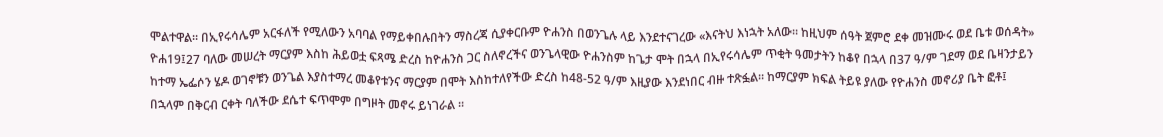ሞልተዋል። በኢየሩሳሌም አርፋለች የሚለውን አባባል የማይቀበሉበትን ማስረጃ ሲያቀርቡም ዮሐንስ በወንጌሉ ላይ እንደተናገረው «እናትህ እነኋት አለው። ከዚህም ሰዓት ጀምሮ ደቀ መዝሙሩ ወደ ቤቱ ወሰዳት» ዮሐ19፤27 ባለው መሠረት ማርያም እስከ ሕይወቷ ፍጻሜ ድረስ ከዮሐንስ ጋር ስለኖረችና ወንጌላዊው ዮሐንስም ከጌታ ሞት በኋላ በኢየሩሳሌም ጥቂት ዓመታትን ከቆየ በኋላ በ37 ዓ/ም ገደማ ወደ ቤዛንታይን ከተማ ኤፌሶን ሄዶ ወገኖቹን ወንጌል እያስተማረ መቆየቱንና ማርያም በሞት እስከተለየችው ድረስ ከ48-52 ዓ/ም እዚያው እንደነበር ብዙ ተጽፏል። ከማርያም ክፍል ትይዩ ያለው የዮሐንስ መኖሪያ ቤት ፎቶ፤
በኋላም በቅርብ ርቀት ባለችው ደሴተ ፍጥሞም በግዞት መኖሩ ይነገራል ።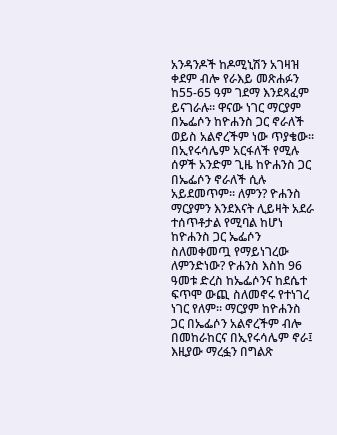አንዳንዶች ከዶሚኒሽን አገዛዝ ቀደም ብሎ የራእይ መጽሐፉን ከ55-65 ዓም ገደማ እንደጻፈም ይናገራሉ። ዋናው ነገር ማርያም በኤፌሶን ከዮሐንስ ጋር ኖራለች ወይስ አልኖረችም ነው ጥያቄው። በኢየሩሳሌም አርፋለች የሚሉ ሰዎች አንድም ጊዜ ከዮሐንስ ጋር በኤፌሶን ኖራለች ሲሉ አይደመጥም። ለምን? ዮሐንስ ማርያምን እንደእናት ሊይዛት አደራ ተሰጥቶታል የሚባል ከሆነ ከዮሐንስ ጋር ኤፌሶን ስለመቀመጧ የማይነገረው ለምንድነው? ዮሐንስ እስከ 96 ዓመቱ ድረስ ከኤፌሶንና ከደሴተ ፍጥሞ ውጪ ስለመኖሩ የተነገረ ነገር የለም። ማርያም ከዮሐንስ ጋር በኤፌሶን አልኖረችም ብሎ በመከራከርና በኢየሩሳሌም ኖራ፤ እዚያው ማረፏን በግልጽ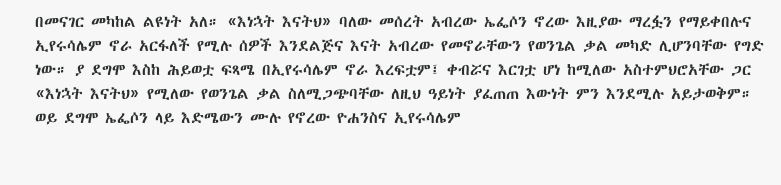በመናገር መካከል ልዩነት አለ። «እነኋት እናትህ» ባለው መሰረት አብረው ኤፌሶን ኖረው እዚያው ማረፏን የማይቀበሉና ኢየሩሳሌም ኖራ አርፋለች የሚሉ ሰዎች እንደልጅና እናት አብረው የመኖራቸውን የወንጌል ቃል መካድ ሊሆንባቸው የግድ ነው። ያ ደግሞ እስከ ሕይወቷ ፍጻሜ በኢየሩሳሌም ኖራ እረፍቷም፤ ቀብሯና እርገቷ ሆነ ከሚለው አስተምህሮአቸው ጋር «እነኋት እናትህ» የሚለው የወንጌል ቃል ስለሚጋጭባቸው ለዚህ ዓይነት ያፈጠጠ እውነት ምን እንደሚሉ አይታወቅም። ወይ ደግሞ ኤፌሶን ላይ እድሜውን ሙሉ የኖረው ዮሐንስና ኢየሩሳሌም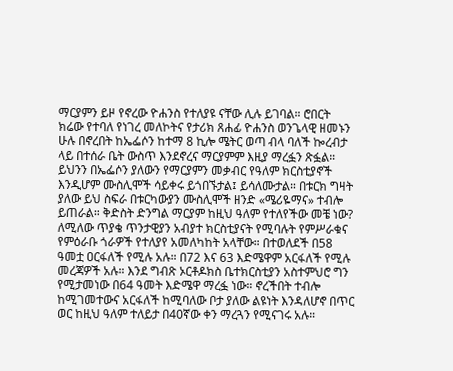ማርያምን ይዞ የኖረው ዮሐንስ የተለያዩ ናቸው ሊሉ ይገባል። ሮበርት ክሬው የተባለ የነገረ መለኮትና የታሪክ ጸሐፊ ዮሐንስ ወንጌላዊ ዘመኑን ሁሉ በኖረበት ከኤፌሶን ከተማ 8 ኪሎ ሜትር ወጣ ብላ ባለች ኰረብታ ላይ በተሰራ ቤት ውስጥ እንደኖረና ማርያምም እዚያ ማረፏን ጽፏል። ይህንን በኤፌሶን ያለውን የማርያምን መቃብር የዓለም ክርስቲያኖች እንዲሆም ሙስሊሞች ሳይቀሩ ይጎበኙታል፤ ይሳለሙታል። በቱርክ ግዛት ያለው ይህ ስፍራ በቱርካውያን ሙስሊሞች ዘንድ «ሜሪዬማና» ተብሎ ይጠራል። ቅድስት ድንግል ማርያም ከዚህ ዓለም የተለየችው መቼ ነው? ለሚለው ጥያቄ ጥንታዊያን አብያተ ክርስቲያናት የሚባሉት የምሥራቁና የምዕራቡ ጎራዎች የተለያየ አመለካከት አላቸው። በተወለደች በ58 ዓመቷ ዐርፋለች የሚሉ አሉ። በ72 እና 63 እድሜዋም አርፋለች የሚሉ መረጃዎች አሉ። እንደ ግብጽ ኦርቶዶክስ ቤተክርስቲያን አስተምህሮ ግን የሚታመነው በ64 ዓመት እድሜዋ ማረፏ ነው። ኖረችበት ተብሎ ከሚገመተውና አርፋለች ከሚባለው ቦታ ያለው ልዩነት እንዳለሆኖ በጥር ወር ከዚህ ዓለም ተለይታ በ40ኛው ቀን ማረጓን የሚናገሩ አሉ።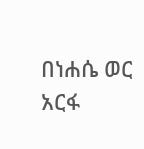በነሐሴ ወር አርፋ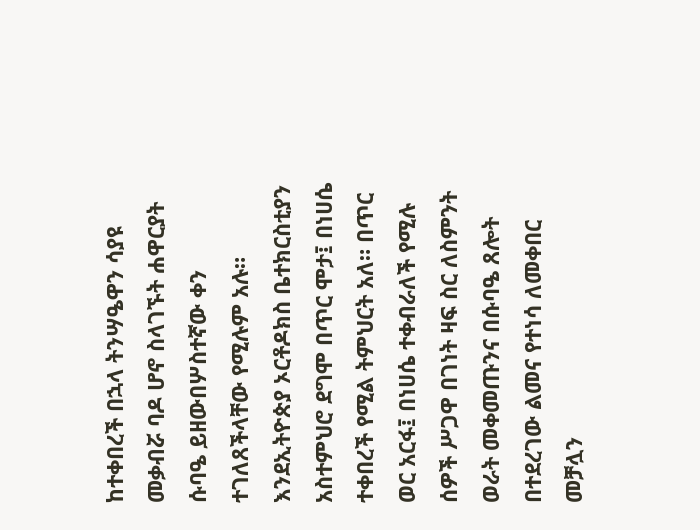ከተቀበረች በኋላ ትንሣዔዋን ሳያዩ መቃብሯ ባዶ ሆኖ ስላገኙት ሐዋርያት ሱባዔ ይዘውበሦስተኛው ቀን ተገለጸችላቸው የሚሉም አሉ። እንደኢትዮጵያ ኦርቶዶክስ ቤተክርስቲያን አስተምህሮ ደግሞ በጥር ሞታ፤ በነሀሴ ተቀበረች የሚል ትምህርት አለ። በጥር ወር አርፋ፤ በነሀሴ ተቀብራለች የሚሉ ሰዎች ሥጋዋ በገነት ዛፍ ስር ለስምንት ወራት መቀመጡንና በሱባዔ ጸሎት በተደረገው ልመና የተነሳ ለመቀበር መቻሏን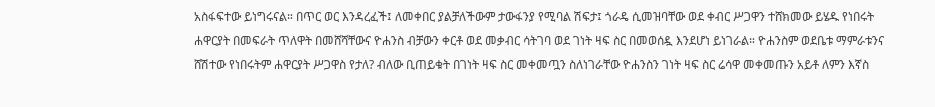አስፋፍተው ይነግሩናል። በጥር ወር እንዳረፈች፤ ለመቀበር ያልቻለችውም ታውፋንያ የሚባል ሽፍታ፤ ጎራዴ ሲመዝባቸው ወደ ቀብር ሥጋዋን ተሸክመው ይሄዱ የነበሩት ሐዋርያት በመፍራት ጥለዋት በመሸሻቸውና ዮሐንስ ብቻውን ቀርቶ ወደ መቃብር ሳትገባ ወደ ገነት ዛፍ ስር በመወሰዷ እንደሆነ ይነገራል። ዮሐንስም ወደቤቱ ማምራቱንና ሸሽተው የነበሩትም ሐዋርያት ሥጋዋስ የታለ? ብለው ቢጠይቁት በገነት ዛፍ ስር መቀመጧን ስለነገራቸው ዮሐንስን ገነት ዛፍ ስር ሬሳዋ መቀመጡን አይቶ ለምን እኛስ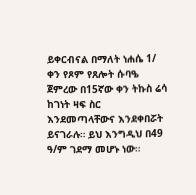ይቀርብናል በማለት ነሐሴ 1/ ቀን የጾም የጸሎት ሱባዔ ጀምረው በ15ኛው ቀን ትኩስ ሬሳ ከገነት ዛፍ ስር እንደመጣላቸውና እንደቀበሯት ይናገራሉ። ይህ እንግዲህ በ49 ዓ/ም ገደማ መሆኑ ነው።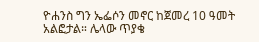ዮሐንስ ግን ኤፌሶን መኖር ከጀመረ 10 ዓመት አልፎታል። ሌላው ጥያቄ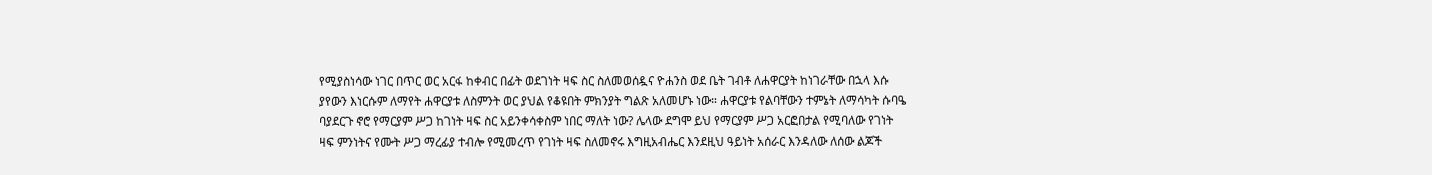የሚያስነሳው ነገር በጥር ወር አርፋ ከቀብር በፊት ወደገነት ዛፍ ስር ስለመወሰዷና ዮሐንስ ወደ ቤት ገብቶ ለሐዋርያት ከነገራቸው በኋላ እሱ ያየውን እነርሱም ለማየት ሐዋርያቱ ለስምንት ወር ያህል የቆዩበት ምክንያት ግልጽ አለመሆኑ ነው። ሐዋርያቱ የልባቸውን ተምኔት ለማሳካት ሱባዔ ባያደርጉ ኖሮ የማርያም ሥጋ ከገነት ዛፍ ስር አይንቀሳቀስም ነበር ማለት ነው? ሌላው ደግሞ ይህ የማርያም ሥጋ አርፎበታል የሚባለው የገነት ዛፍ ምንነትና የሙት ሥጋ ማረፊያ ተብሎ የሚመረጥ የገነት ዛፍ ስለመኖሩ እግዚአብሔር እንደዚህ ዓይነት አሰራር እንዳለው ለሰው ልጆች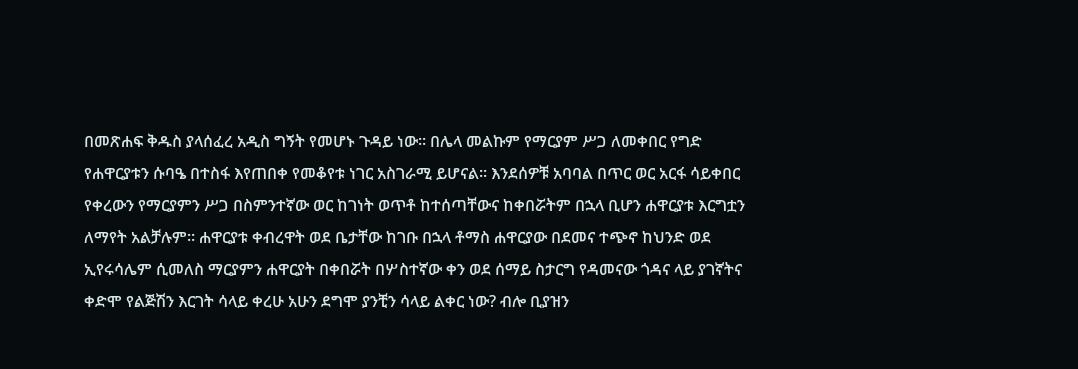በመጽሐፍ ቅዱስ ያላሰፈረ አዲስ ግኝት የመሆኑ ጉዳይ ነው። በሌላ መልኩም የማርያም ሥጋ ለመቀበር የግድ የሐዋርያቱን ሱባዔ በተስፋ እየጠበቀ የመቆየቱ ነገር አስገራሚ ይሆናል። እንደሰዎቹ አባባል በጥር ወር አርፋ ሳይቀበር የቀረውን የማርያምን ሥጋ በስምንተኛው ወር ከገነት ወጥቶ ከተሰጣቸውና ከቀበሯትም በኋላ ቢሆን ሐዋርያቱ እርግቷን ለማየት አልቻሉም። ሐዋርያቱ ቀብረዋት ወደ ቤታቸው ከገቡ በኋላ ቶማስ ሐዋርያው በደመና ተጭኖ ከህንድ ወደ ኢየሩሳሌም ሲመለስ ማርያምን ሐዋርያት በቀበሯት በሦስተኛው ቀን ወደ ሰማይ ስታርግ የዳመናው ጎዳና ላይ ያገኛትና ቀድሞ የልጅሽን እርገት ሳላይ ቀረሁ አሁን ደግሞ ያንቺን ሳላይ ልቀር ነው? ብሎ ቢያዝን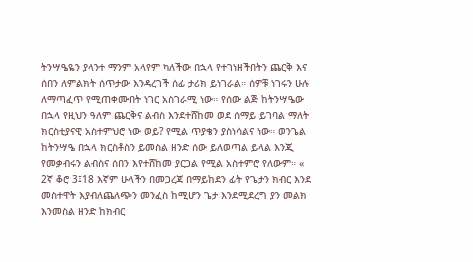ትንሣዔዬን ያላንተ ማንም አላየም ካለችው በኋላ የተገነዘችበትን ጨርቅ እና ሰበን ለምልክት ሰጥታው እንዳረገች ሰፊ ታሪክ ይነገራል። ሰዎቹ ነገሩን ሁሉ ለማጣፈጥ የሚጠቀሙበት ነገር አስገራሚ ነው። የሰው ልጅ ከትንሣዔው በኋላ የዚህን ዓለም ጨርቅና ልብስ እንደተሸከመ ወደ ሰማይ ይገባል ማለት ክርስቲያናዊ አስተምህሮ ነው ወይ? የሚል ጥያቄን ያስነሳልና ነው። ወንጌል ከትንሣዔ በኋላ ክርስቶስን ይመስል ዘንድ ሰው ይለወጣል ይላል እንጂ የመቃብሩን ልብስና ሰበን እየተሸከመ ያርጋል የሚል አስተምሮ የለውም። « 2ኛ ቆሮ 3፤18 እኛም ሁላችን በመጋረጃ በማይከደን ፊት የጌታን ክብር እንደ መስተዋት እያብለጨለጭን መንፈስ ከሚሆን ጌታ እንደሚደረግ ያን መልክ እንመስል ዘንድ ከክብር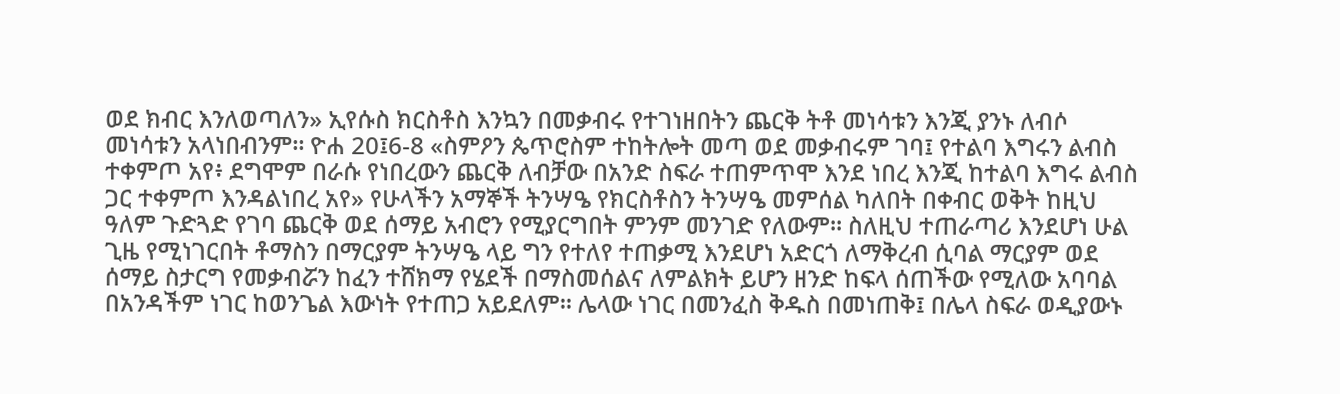ወደ ክብር እንለወጣለን» ኢየሱስ ክርስቶስ እንኳን በመቃብሩ የተገነዘበትን ጨርቅ ትቶ መነሳቱን እንጂ ያንኑ ለብሶ መነሳቱን አላነበብንም። ዮሐ 20፤6-8 «ስምዖን ጴጥሮስም ተከትሎት መጣ ወደ መቃብሩም ገባ፤ የተልባ እግሩን ልብስ ተቀምጦ አየ፥ ደግሞም በራሱ የነበረውን ጨርቅ ለብቻው በአንድ ስፍራ ተጠምጥሞ እንደ ነበረ እንጂ ከተልባ እግሩ ልብስ ጋር ተቀምጦ እንዳልነበረ አየ» የሁላችን አማኞች ትንሣዔ የክርስቶስን ትንሣዔ መምሰል ካለበት በቀብር ወቅት ከዚህ ዓለም ጉድጓድ የገባ ጨርቅ ወደ ሰማይ አብሮን የሚያርግበት ምንም መንገድ የለውም። ስለዚህ ተጠራጣሪ እንደሆነ ሁል ጊዜ የሚነገርበት ቶማስን በማርያም ትንሣዔ ላይ ግን የተለየ ተጠቃሚ እንደሆነ አድርጎ ለማቅረብ ሲባል ማርያም ወደ ሰማይ ስታርግ የመቃብሯን ከፈን ተሸክማ የሄደች በማስመሰልና ለምልክት ይሆን ዘንድ ከፍላ ሰጠችው የሚለው አባባል በአንዳችም ነገር ከወንጌል እውነት የተጠጋ አይደለም። ሌላው ነገር በመንፈስ ቅዱስ በመነጠቅ፤ በሌላ ስፍራ ወዲያውኑ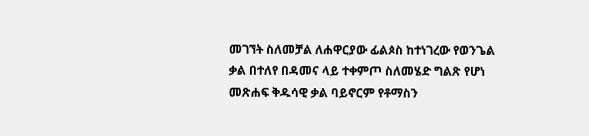መገኘት ስለመቻል ለሐዋርያው ፊልጶስ ከተነገረው የወንጌል ቃል በተለየ በዳመና ላይ ተቀምጦ ስለመሄድ ግልጽ የሆነ መጽሐፍ ቅዱሳዊ ቃል ባይኖርም የቶማስን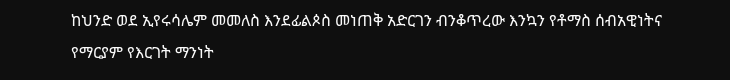ከህንድ ወደ ኢየሩሳሌም መመለስ እንደፊልጶስ መነጠቅ አድርገን ብንቆጥረው እንኳን የቶማስ ሰብአዊነትና የማርያም የእርገት ማንነት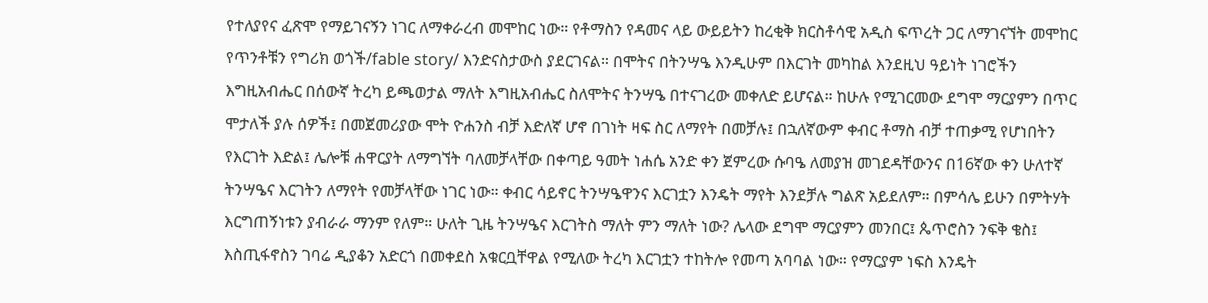የተለያየና ፈጽሞ የማይገናኝን ነገር ለማቀራረብ መሞከር ነው። የቶማስን የዳመና ላይ ውይይትን ከረቂቅ ክርስቶሳዊ አዲስ ፍጥረት ጋር ለማገናኘት መሞከር የጥንቶቹን የግሪክ ወጎች/fable story/ እንድናስታውስ ያደርገናል። በሞትና በትንሣዔ እንዲሁም በእርገት መካከል እንደዚህ ዓይነት ነገሮችን እግዚአብሔር በሰውኛ ትረካ ይጫወታል ማለት እግዚአብሔር ስለሞትና ትንሣዔ በተናገረው መቀለድ ይሆናል። ከሁሉ የሚገርመው ደግሞ ማርያምን በጥር ሞታለች ያሉ ሰዎች፤ በመጀመሪያው ሞት ዮሐንስ ብቻ እድለኛ ሆኖ በገነት ዛፍ ስር ለማየት በመቻሉ፤ በኋለኛውም ቀብር ቶማስ ብቻ ተጠቃሚ የሆነበትን የእርገት እድል፤ ሌሎቹ ሐዋርያት ለማግኘት ባለመቻላቸው በቀጣይ ዓመት ነሐሴ አንድ ቀን ጀምረው ሱባዔ ለመያዝ መገደዳቸውንና በ16ኛው ቀን ሁለተኛ ትንሣዔና እርገትን ለማየት የመቻላቸው ነገር ነው። ቀብር ሳይኖር ትንሣዔዋንና እርገቷን እንዴት ማየት እንደቻሉ ግልጽ አይደለም። በምሳሌ ይሁን በምትሃት እርግጠኝነቱን ያብራራ ማንም የለም። ሁለት ጊዜ ትንሣዔና እርገትስ ማለት ምን ማለት ነው? ሌላው ደግሞ ማርያምን መንበር፤ ጴጥሮስን ንፍቅ ቄስ፤ እስጢፋኖስን ገባሬ ዲያቆን አድርጎ በመቀደስ አቁርቧቸዋል የሚለው ትረካ እርገቷን ተከትሎ የመጣ አባባል ነው። የማርያም ነፍስ እንዴት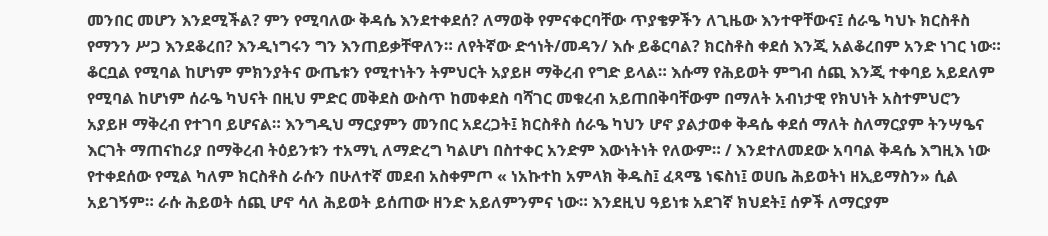መንበር መሆን እንደሚችል? ምን የሚባለው ቅዳሴ እንደተቀደሰ? ለማወቅ የምናቀርባቸው ጥያቄዎችን ለጊዜው እንተዋቸውና፤ ሰራዔ ካህኑ ክርስቶስ የማንን ሥጋ እንደቆረበ? እንዲነግሩን ግን እንጠይቃቸዋለን። ለየትኛው ድኅነት/መዳን/ እሱ ይቆርባል? ክርስቶስ ቀደሰ እንጂ አልቆረበም አንድ ነገር ነው። ቆርቧል የሚባል ከሆነም ምክንያትና ውጤቱን የሚተነትን ትምህርት አያይዞ ማቅረብ የግድ ይላል። እሱማ የሕይወት ምግብ ሰጪ እንጂ ተቀባይ አይደለም የሚባል ከሆነም ሰራዔ ካህናት በዚህ ምድር መቅደስ ውስጥ ከመቀደስ ባሻገር መቁረብ አይጠበቅባቸውም በማለት አብነታዊ የክህነት አስተምህሮን አያይዞ ማቅረብ የተገባ ይሆናል። እንግዲህ ማርያምን መንበር አደረጋት፤ ክርስቶስ ሰራዔ ካህን ሆኖ ያልታወቀ ቅዳሴ ቀደሰ ማለት ስለማርያም ትንሣዔና እርገት ማጠናከሪያ በማቅረብ ትዕይንቱን ተአማኒ ለማድረግ ካልሆነ በስተቀር አንድም እውነትነት የለውም። / እንደተለመደው አባባል ቅዳሴ እግዚእ ነው የተቀደሰው የሚል ካለም ክርስቶስ ራሱን በሁለተኛ መደብ አስቀምጦ « ነአኩተከ አምላክ ቅዱስ፤ ፈጻሜ ነፍስነ፤ ወሀቤ ሕይወትነ ዘኢይማስን» ሲል አይገኝም። ራሱ ሕይወት ሰጪ ሆኖ ሳለ ሕይወት ይሰጠው ዘንድ አይለምንምና ነው። እንደዚህ ዓይነቱ አደገኛ ክህደት፤ ሰዎች ለማርያም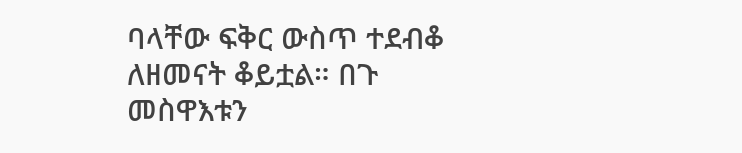ባላቸው ፍቅር ውስጥ ተደብቆ ለዘመናት ቆይቷል። በጉ መስዋእቱን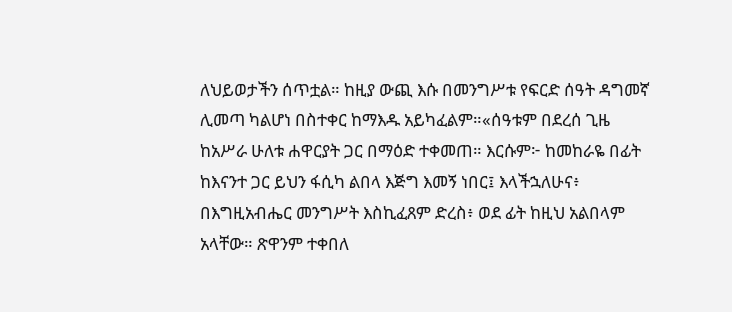ለህይወታችን ሰጥቷል። ከዚያ ውጪ እሱ በመንግሥቱ የፍርድ ሰዓት ዳግመኛ ሊመጣ ካልሆነ በስተቀር ከማእዱ አይካፈልም።«ሰዓቱም በደረሰ ጊዜ ከአሥራ ሁለቱ ሐዋርያት ጋር በማዕድ ተቀመጠ። እርሱም፦ ከመከራዬ በፊት ከእናንተ ጋር ይህን ፋሲካ ልበላ እጅግ እመኝ ነበር፤ እላችኋለሁና፥ በእግዚአብሔር መንግሥት እስኪፈጸም ድረስ፥ ወደ ፊት ከዚህ አልበላም አላቸው። ጽዋንም ተቀበለ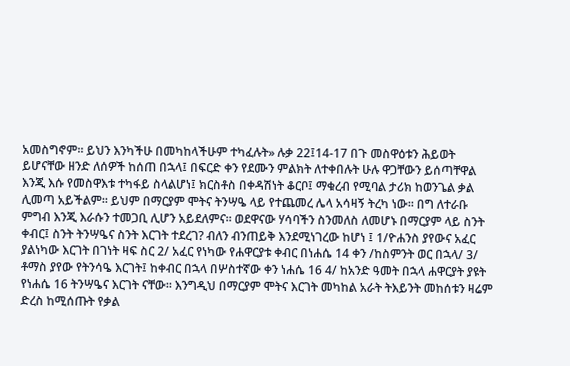አመስግኖም። ይህን እንካችሁ በመካከላችሁም ተካፈሉት» ሉቃ 22፤14-17 በጉ መስዋዕቱን ሕይወት ይሆናቸው ዘንድ ለሰዎች ከሰጠ በኋላ፤ በፍርድ ቀን የደሙን ምልክት ለተቀበሉት ሁሉ ዋጋቸውን ይሰጣቸዋል እንጂ እሱ የመስዋእቱ ተካፋይ ስላልሆነ፤ ክርስቶስ በቀዳሽነት ቆርቦ፤ ማቁረብ የሚባል ታሪክ ከወንጌል ቃል ሊመጣ አይችልም። ይህም በማርያም ሞትና ትንሣዔ ላይ የተጨመረ ሌላ አሳዛኝ ትረካ ነው። በግ ለተራቡ ምግብ እንጂ እራሱን ተመጋቢ ሊሆን አይደለምና። ወደዋናው ሃሳባችን ስንመለስ ለመሆኑ በማርያም ላይ ስንት ቀብር፤ ስንት ትንሣዔና ስንት እርገት ተደረገ? ብለን ብንጠይቅ እንደሚነገረው ከሆነ ፤ 1/ዮሐንስ ያየውና አፈር ያልነካው እርገት በገነት ዛፍ ስር 2/ አፈር የነካው የሐዋርያቱ ቀብር በነሐሴ 14 ቀን /ከስምንት ወር በኋላ/ 3/ ቶማስ ያየው የትንሳዔ እርገት፤ ከቀብር በኋላ በሦስተኛው ቀን ነሐሴ 16 4/ ከአንድ ዓመት በኋላ ሐዋርያት ያዩት የነሐሴ 16 ትንሣዔና እርገት ናቸው። እንግዲህ በማርያም ሞትና እርገት መካከል አራት ትእይንት መከሰቱን ዛሬም ድረስ ከሚሰጡት የቃል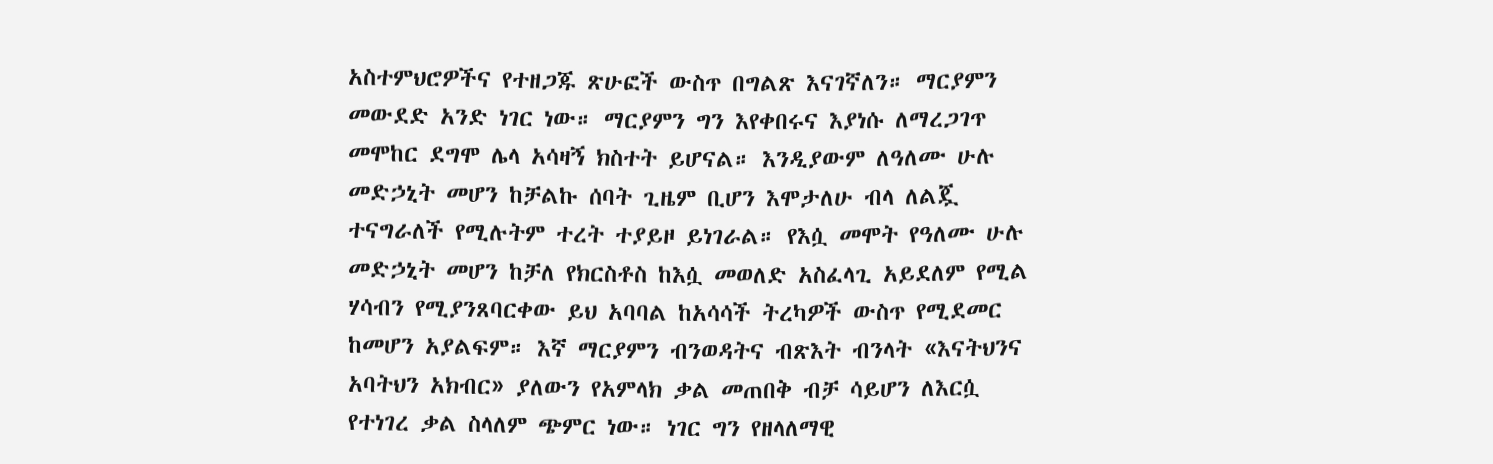አስተምህሮዎችና የተዘጋጁ ጽሁፎች ውስጥ በግልጽ እናገኛለን። ማርያምን መውደድ አንድ ነገር ነው። ማርያምን ግን እየቀበሩና እያነሱ ለማረጋገጥ መሞከር ደግሞ ሌላ አሳዛኝ ክስተት ይሆናል። እንዲያውም ለዓለሙ ሁሉ መድኃኒት መሆን ከቻልኩ ሰባት ጊዜም ቢሆን እሞታለሁ ብላ ለልጇ ተናግራለች የሚሉትም ተረት ተያይዞ ይነገራል። የእሷ መሞት የዓለሙ ሁሉ መድኃኒት መሆን ከቻለ የክርስቶስ ከእሷ መወለድ አስፈላጊ አይደለም የሚል ሃሳብን የሚያንጸባርቀው ይህ አባባል ከአሳሳች ትረካዎች ውስጥ የሚደመር ከመሆን አያልፍም። እኛ ማርያምን ብንወዳትና ብጽእት ብንላት «እናትህንና አባትህን አክብር» ያለውን የአምላክ ቃል መጠበቅ ብቻ ሳይሆን ለእርሷ የተነገረ ቃል ስላለም ጭምር ነው። ነገር ግን የዘላለማዊ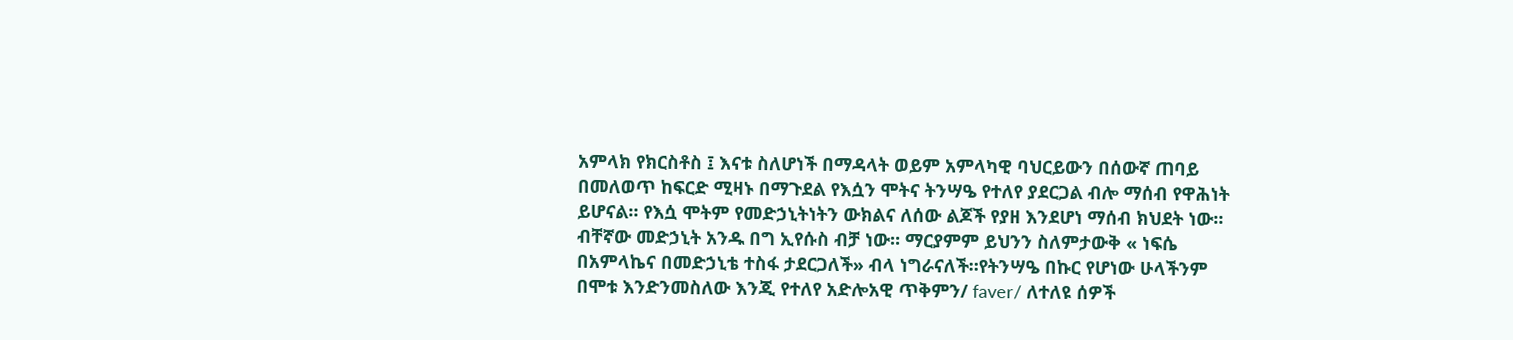አምላክ የክርስቶስ ፤ እናቱ ስለሆነች በማዳላት ወይም አምላካዊ ባህርይውን በሰውኛ ጠባይ በመለወጥ ከፍርድ ሚዛኑ በማጉደል የእሷን ሞትና ትንሣዔ የተለየ ያደርጋል ብሎ ማሰብ የዋሕነት ይሆናል። የእሷ ሞትም የመድኃኒትነትን ውክልና ለሰው ልጆች የያዘ እንደሆነ ማሰብ ክህደት ነው። ብቸኛው መድኃኒት አንዱ በግ ኢየሱስ ብቻ ነው። ማርያምም ይህንን ስለምታውቅ « ነፍሴ በአምላኬና በመድኃኒቴ ተስፋ ታደርጋለች» ብላ ነግራናለች።የትንሣዔ በኩር የሆነው ሁላችንም በሞቱ እንድንመስለው እንጂ የተለየ አድሎአዊ ጥቅምን/ faver/ ለተለዩ ሰዎች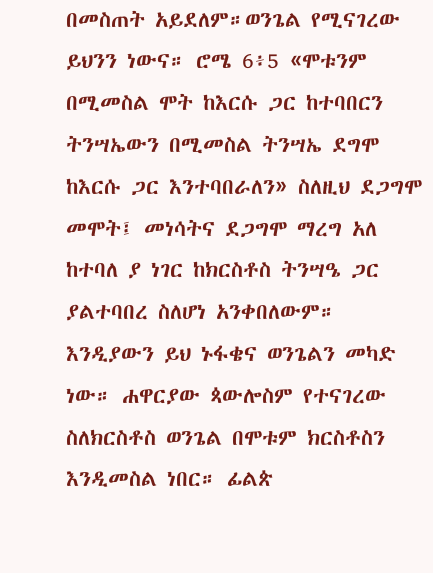በመስጠት አይደለም።ወንጌል የሚናገረው ይህንን ነውና። ሮሜ 6፥5 «ሞቱንም በሚመስል ሞት ከእርሱ ጋር ከተባበርን ትንሣኤውን በሚመስል ትንሣኤ ደግሞ ከእርሱ ጋር እንተባበራለን» ስለዚህ ደጋግሞ መሞት፤ መነሳትና ደጋግሞ ማረግ አለ ከተባለ ያ ነገር ከክርስቶስ ትንሣዔ ጋር ያልተባበረ ስለሆነ አንቀበለውም። እንዲያውን ይህ ኑፋቄና ወንጌልን መካድ ነው። ሐዋርያው ጳውሎስም የተናገረው ስለክርስቶስ ወንጌል በሞቱም ክርስቶስን እንዲመስል ነበር። ፊልጵ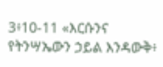3፥10-11 «እርሱንና የትንሣኤውን ኃይል እንዳውቅ፥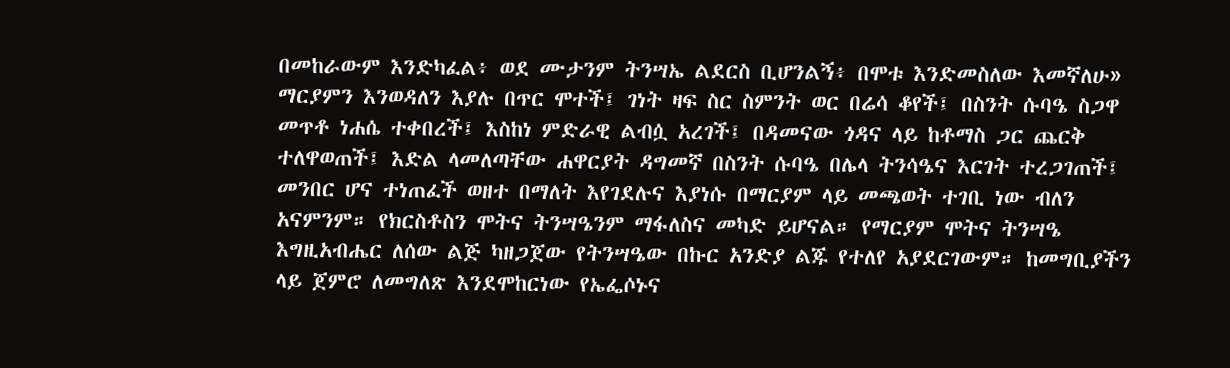በመከራውም እንድካፈል፥ ወደ ሙታንም ትንሣኤ ልደርስ ቢሆንልኝ፥ በሞቱ እንድመስለው እመኛለሁ» ማርያምን እንወዳለን እያሉ በጥር ሞተች፤ ገነት ዛፍ ስር ስምንት ወር በሬሳ ቆየች፤ በስንት ሱባዔ ስጋዋ መጥቶ ነሐሴ ተቀበረች፤ እስከነ ምድራዊ ልብሷ አረገች፤ በዳመናው ጎዳና ላይ ከቶማስ ጋር ጨርቅ ተለዋወጠች፤ እድል ላመለጣቸው ሐዋርያት ዳግመኛ በስንት ሱባዔ በሌላ ትንሳዔና እርገት ተረጋገጠች፤ መንበር ሆና ተነጠፈች ወዘተ በማለት እየገደሉና እያነሱ በማርያም ላይ መጫወት ተገቢ ነው ብለን አናምንም። የክርስቶስን ሞትና ትንሣዔንም ማፋለስና መካድ ይሆናል። የማርያም ሞትና ትንሣዔ እግዚአብሔር ለሰው ልጅ ካዘጋጀው የትንሣዔው በኩር አንድያ ልጁ የተለየ አያደርገውም። ከመግቢያችን ላይ ጀምሮ ለመግለጽ እንደሞከርነው የኤፌሶኑና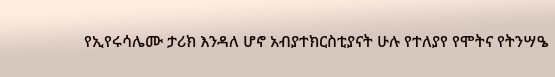የኢየሩሳሌሙ ታሪክ እንዳለ ሆኖ አብያተክርስቲያናት ሁሉ የተለያየ የሞትና የትንሣዔ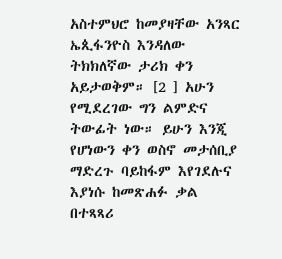አስተምህሮ ከመያዛቸው አንጻር ኤጲፋንዮስ እንዳለው ትክክለኛው ታሪክ ቀን አይታወቅም። [2 ] አሁን የሚደረገው ግን ልምድና ትውፊት ነው። ይሁን እንጂ የሆነውን ቀን ወስኖ መታሰቢያ ማድረጉ ባይከፋም እየገደሉና እያነሱ ከመጽሐፉ ቃል በተጻጻሪ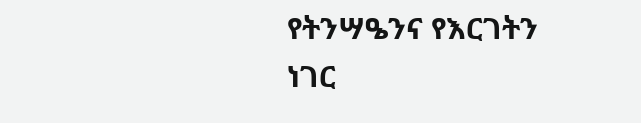የትንሣዔንና የእርገትን ነገር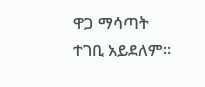ዋጋ ማሳጣት ተገቢ አይደለም።